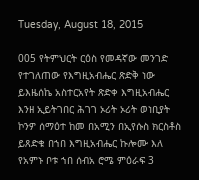Tuesday, August 18, 2015

005 የትምህርት ርዕስ የመዳኛው መንገድ የተገለጠው የእግዚአብሔር ጽድቅ ነው ይእዜሰኬ አስተርአየት ጽድቀ እግዚአብሔር እንዘ ኢይትገበር ሕገገ ኦሪት ኦሪት ወነቢያት ኮንዎ ሰማዕተ ከመ በአሚን በኢየሱስ ክርስቶስ ይጸድቁ በኀበ እግዚአብሔር ኩሎሙ እለ የአምኑ ቦቱ ኀበ ሰብአ ሮሜ ምዕራፍ 3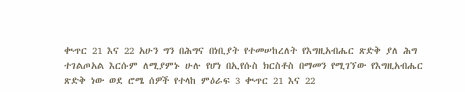ቊጥር 21 እና 22 አሁን ግን በሕግና በነቢያት የተመሠከረለት የእግዚአብሔር ጽድቅ ያለ ሕግ ተገልጦአል እርሱም ለሚያምኑ ሁሉ የሆነ በኢየሱስ ክርስቶስ በማመን የሚገኘው የእግዚአብሔር ጽድቅ ነው ወደ ሮሜ ሰዎች የተላከ ምዕራፍ 3 ቊጥር 21 እና 22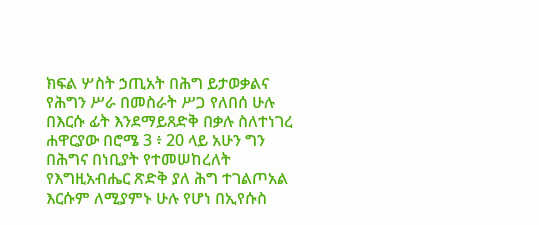ክፍል ሦስት ኃጢአት በሕግ ይታወቃልና የሕግን ሥራ በመስራት ሥጋ የለበሰ ሁሉ በእርሱ ፊት እንደማይጸድቅ በቃሉ ስለተነገረ ሐዋርያው በሮሜ 3 ፥ 20 ላይ አሁን ግን በሕግና በነቢያት የተመሠከረለት የእግዚአብሔር ጽድቅ ያለ ሕግ ተገልጦአል እርሱም ለሚያምኑ ሁሉ የሆነ በኢየሱስ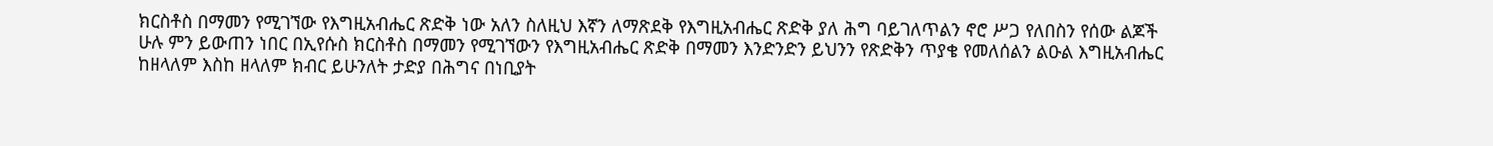ክርስቶስ በማመን የሚገኘው የእግዚአብሔር ጽድቅ ነው አለን ስለዚህ እኛን ለማጽደቅ የእግዚአብሔር ጽድቅ ያለ ሕግ ባይገለጥልን ኖሮ ሥጋ የለበስን የሰው ልጆች ሁሉ ምን ይውጠን ነበር በኢየሱስ ክርስቶስ በማመን የሚገኘውን የእግዚአብሔር ጽድቅ በማመን እንድንድን ይህንን የጽድቅን ጥያቄ የመለሰልን ልዑል እግዚአብሔር ከዘላለም እስከ ዘላለም ክብር ይሁንለት ታድያ በሕግና በነቢያት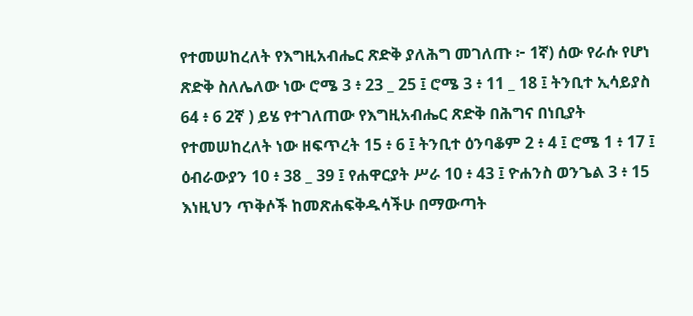የተመሠከረለት የእግዚአብሔር ጽድቅ ያለሕግ መገለጡ ፦ 1ኛ) ሰው የራሱ የሆነ ጽድቅ ስለሌለው ነው ሮሜ 3 ፥ 23 _ 25 ፤ ሮሜ 3 ፥ 11 _ 18 ፤ ትንቢተ ኢሳይያስ 64 ፥ 6 2ኛ ) ይሄ የተገለጠው የእግዚአብሔር ጽድቅ በሕግና በነቢያት የተመሠከረለት ነው ዘፍጥረት 15 ፥ 6 ፤ ትንቢተ ዕንባቆም 2 ፥ 4 ፤ ሮሜ 1 ፥ 17 ፤ ዕብራውያን 10 ፥ 38 _ 39 ፤ የሐዋርያት ሥራ 10 ፥ 43 ፤ ዮሐንስ ወንጌል 3 ፥ 15 እነዚህን ጥቅሶች ከመጽሐፍቅዱሳችሁ በማውጣት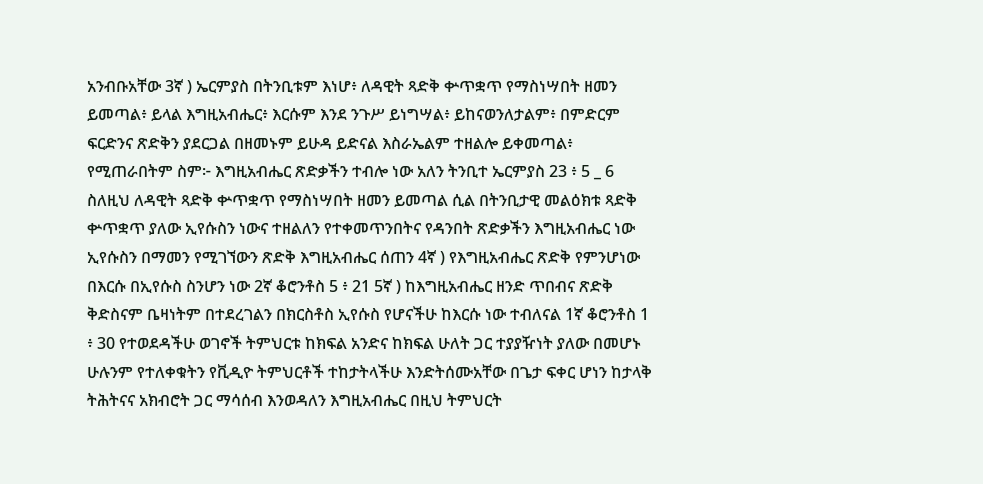አንብቡአቸው 3ኛ ) ኤርምያስ በትንቢቱም እነሆ፥ ለዳዊት ጻድቅ ቍጥቋጥ የማስነሣበት ዘመን ይመጣል፥ ይላል እግዚአብሔር፥ እርሱም እንደ ንጉሥ ይነግሣል፥ ይከናወንለታልም፥ በምድርም ፍርድንና ጽድቅን ያደርጋል በዘመኑም ይሁዳ ይድናል እስራኤልም ተዘልሎ ይቀመጣል፥ የሚጠራበትም ስም፦ እግዚአብሔር ጽድቃችን ተብሎ ነው አለን ትንቢተ ኤርምያስ 23 ፥ 5 _ 6 ስለዚህ ለዳዊት ጻድቅ ቍጥቋጥ የማስነሣበት ዘመን ይመጣል ሲል በትንቢታዊ መልዕክቱ ጻድቅ ቍጥቋጥ ያለው ኢየሱስን ነውና ተዘልለን የተቀመጥንበትና የዳንበት ጽድቃችን እግዚአብሔር ነው ኢየሱስን በማመን የሚገኘውን ጽድቅ እግዚአብሔር ሰጠን 4ኛ ) የእግዚአብሔር ጽድቅ የምንሆነው በእርሱ በኢየሱስ ስንሆን ነው 2ኛ ቆሮንቶስ 5 ፥ 21 5ኛ ) ከእግዚአብሔር ዘንድ ጥበብና ጽድቅ ቅድስናም ቤዛነትም በተደረገልን በክርስቶስ ኢየሱስ የሆናችሁ ከእርሱ ነው ተብለናል 1ኛ ቆሮንቶስ 1 ፥ 30 የተወደዳችሁ ወገኖች ትምህርቱ ከክፍል አንድና ከክፍል ሁለት ጋር ተያያዥነት ያለው በመሆኑ ሁሉንም የተለቀቁትን የቪዲዮ ትምህርቶች ተከታትላችሁ እንድትሰሙአቸው በጌታ ፍቀር ሆነን ከታላቅ ትሕትናና አክብሮት ጋር ማሳሰብ እንወዳለን እግዚአብሔር በዚህ ትምህርት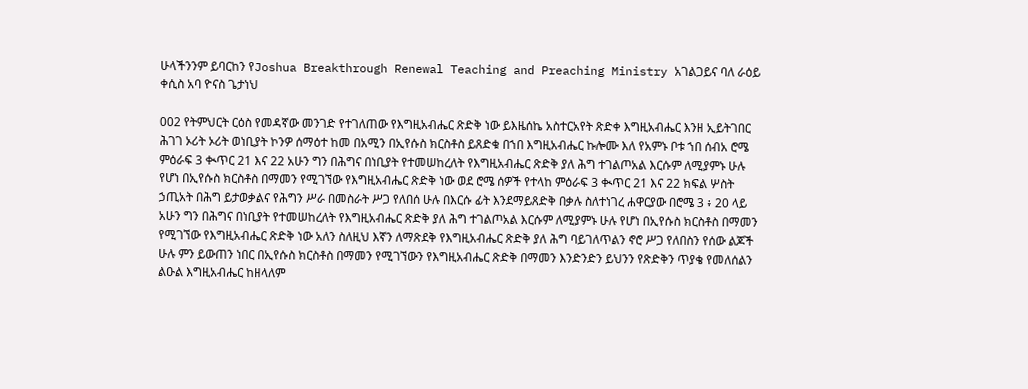ሁላችንንም ይባርከን የJoshua Breakthrough Renewal Teaching and Preaching Ministry አገልጋይና ባለ ራዕይ ቀሲስ አባ ዮናስ ጌታነህ

002 የትምህርት ርዕስ የመዳኛው መንገድ የተገለጠው የእግዚአብሔር ጽድቅ ነው ይእዜሰኬ አስተርአየት ጽድቀ እግዚአብሔር እንዘ ኢይትገበር ሕገገ ኦሪት ኦሪት ወነቢያት ኮንዎ ሰማዕተ ከመ በአሚን በኢየሱስ ክርስቶስ ይጸድቁ በኀበ እግዚአብሔር ኩሎሙ እለ የአምኑ ቦቱ ኀበ ሰብአ ሮሜ ምዕራፍ 3 ቊጥር 21 እና 22 አሁን ግን በሕግና በነቢያት የተመሠከረለት የእግዚአብሔር ጽድቅ ያለ ሕግ ተገልጦአል እርሱም ለሚያምኑ ሁሉ የሆነ በኢየሱስ ክርስቶስ በማመን የሚገኘው የእግዚአብሔር ጽድቅ ነው ወደ ሮሜ ሰዎች የተላከ ምዕራፍ 3 ቊጥር 21 እና 22 ክፍል ሦስት ኃጢአት በሕግ ይታወቃልና የሕግን ሥራ በመስራት ሥጋ የለበሰ ሁሉ በእርሱ ፊት እንደማይጸድቅ በቃሉ ስለተነገረ ሐዋርያው በሮሜ 3 ፥ 20 ላይ አሁን ግን በሕግና በነቢያት የተመሠከረለት የእግዚአብሔር ጽድቅ ያለ ሕግ ተገልጦአል እርሱም ለሚያምኑ ሁሉ የሆነ በኢየሱስ ክርስቶስ በማመን የሚገኘው የእግዚአብሔር ጽድቅ ነው አለን ስለዚህ እኛን ለማጽደቅ የእግዚአብሔር ጽድቅ ያለ ሕግ ባይገለጥልን ኖሮ ሥጋ የለበስን የሰው ልጆች ሁሉ ምን ይውጠን ነበር በኢየሱስ ክርስቶስ በማመን የሚገኘውን የእግዚአብሔር ጽድቅ በማመን እንድንድን ይህንን የጽድቅን ጥያቄ የመለሰልን ልዑል እግዚአብሔር ከዘላለም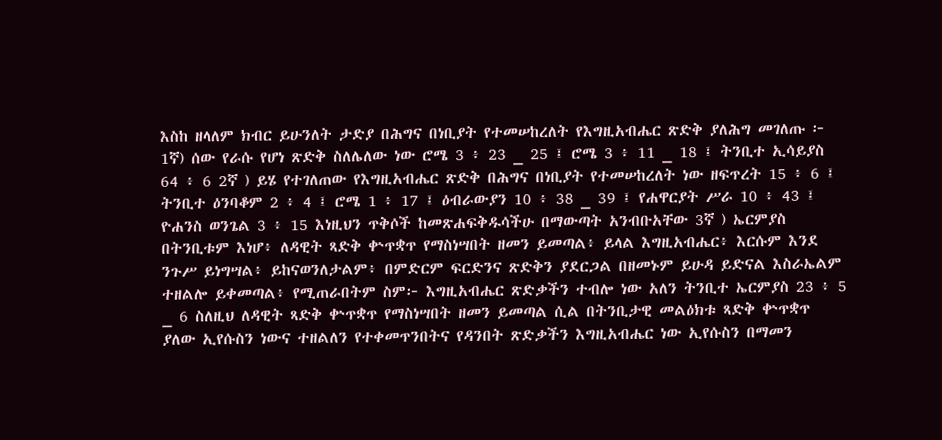እስከ ዘላለም ክብር ይሁንለት ታድያ በሕግና በነቢያት የተመሠከረለት የእግዚአብሔር ጽድቅ ያለሕግ መገለጡ ፦ 1ኛ) ሰው የራሱ የሆነ ጽድቅ ስለሌለው ነው ሮሜ 3 ፥ 23 _ 25 ፤ ሮሜ 3 ፥ 11 _ 18 ፤ ትንቢተ ኢሳይያስ 64 ፥ 6 2ኛ ) ይሄ የተገለጠው የእግዚአብሔር ጽድቅ በሕግና በነቢያት የተመሠከረለት ነው ዘፍጥረት 15 ፥ 6 ፤ ትንቢተ ዕንባቆም 2 ፥ 4 ፤ ሮሜ 1 ፥ 17 ፤ ዕብራውያን 10 ፥ 38 _ 39 ፤ የሐዋርያት ሥራ 10 ፥ 43 ፤ ዮሐንስ ወንጌል 3 ፥ 15 እነዚህን ጥቅሶች ከመጽሐፍቅዱሳችሁ በማውጣት አንብቡአቸው 3ኛ ) ኤርምያስ በትንቢቱም እነሆ፥ ለዳዊት ጻድቅ ቍጥቋጥ የማስነሣበት ዘመን ይመጣል፥ ይላል እግዚአብሔር፥ እርሱም እንደ ንጉሥ ይነግሣል፥ ይከናወንለታልም፥ በምድርም ፍርድንና ጽድቅን ያደርጋል በዘመኑም ይሁዳ ይድናል እስራኤልም ተዘልሎ ይቀመጣል፥ የሚጠራበትም ስም፦ እግዚአብሔር ጽድቃችን ተብሎ ነው አለን ትንቢተ ኤርምያስ 23 ፥ 5 _ 6 ስለዚህ ለዳዊት ጻድቅ ቍጥቋጥ የማስነሣበት ዘመን ይመጣል ሲል በትንቢታዊ መልዕክቱ ጻድቅ ቍጥቋጥ ያለው ኢየሱስን ነውና ተዘልለን የተቀመጥንበትና የዳንበት ጽድቃችን እግዚአብሔር ነው ኢየሱስን በማመን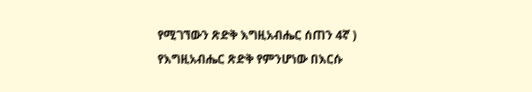የሚገኘውን ጽድቅ እግዚአብሔር ሰጠን 4ኛ ) የእግዚአብሔር ጽድቅ የምንሆነው በእርሱ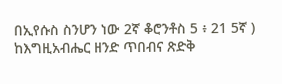በኢየሱስ ስንሆን ነው 2ኛ ቆሮንቶስ 5 ፥ 21 5ኛ ) ከእግዚአብሔር ዘንድ ጥበብና ጽድቅ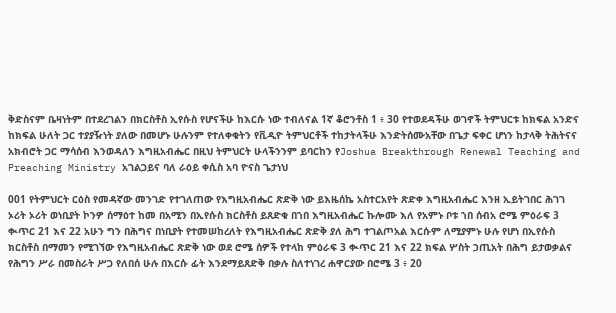ቅድስናም ቤዛነትም በተደረገልን በክርስቶስ ኢየሱስ የሆናችሁ ከእርሱ ነው ተብለናል 1ኛ ቆሮንቶስ 1 ፥ 30 የተወደዳችሁ ወገኖች ትምህርቱ ከክፍል አንድና ከክፍል ሁለት ጋር ተያያዥነት ያለው በመሆኑ ሁሉንም የተለቀቁትን የቪዲዮ ትምህርቶች ተከታትላችሁ እንድትሰሙአቸው በጌታ ፍቀር ሆነን ከታላቅ ትሕትናና አክብሮት ጋር ማሳሰብ እንወዳለን እግዚአብሔር በዚህ ትምህርት ሁላችንንም ይባርከን የJoshua Breakthrough Renewal Teaching and Preaching Ministry አገልጋይና ባለ ራዕይ ቀሲስ አባ ዮናስ ጌታነህ

001 የትምህርት ርዕስ የመዳኛው መንገድ የተገለጠው የእግዚአብሔር ጽድቅ ነው ይእዜሰኬ አስተርአየት ጽድቀ እግዚአብሔር እንዘ ኢይትገበር ሕገገ ኦሪት ኦሪት ወነቢያት ኮንዎ ሰማዕተ ከመ በአሚን በኢየሱስ ክርስቶስ ይጸድቁ በኀበ እግዚአብሔር ኩሎሙ እለ የአምኑ ቦቱ ኀበ ሰብአ ሮሜ ምዕራፍ 3 ቊጥር 21 እና 22 አሁን ግን በሕግና በነቢያት የተመሠከረለት የእግዚአብሔር ጽድቅ ያለ ሕግ ተገልጦአል እርሱም ለሚያምኑ ሁሉ የሆነ በኢየሱስ ክርስቶስ በማመን የሚገኘው የእግዚአብሔር ጽድቅ ነው ወደ ሮሜ ሰዎች የተላከ ምዕራፍ 3 ቊጥር 21 እና 22 ክፍል ሦስት ኃጢአት በሕግ ይታወቃልና የሕግን ሥራ በመስራት ሥጋ የለበሰ ሁሉ በእርሱ ፊት እንደማይጸድቅ በቃሉ ስለተነገረ ሐዋርያው በሮሜ 3 ፥ 20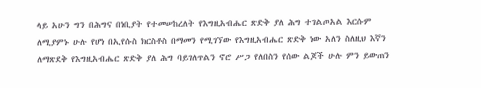ላይ አሁን ግን በሕግና በነቢያት የተመሠከረለት የእግዚአብሔር ጽድቅ ያለ ሕግ ተገልጦአል እርሱም ለሚያምኑ ሁሉ የሆነ በኢየሱስ ክርስቶስ በማመን የሚገኘው የእግዚአብሔር ጽድቅ ነው አለን ስለዚህ እኛን ለማጽደቅ የእግዚአብሔር ጽድቅ ያለ ሕግ ባይገለጥልን ኖሮ ሥጋ የለበስን የሰው ልጆች ሁሉ ምን ይውጠን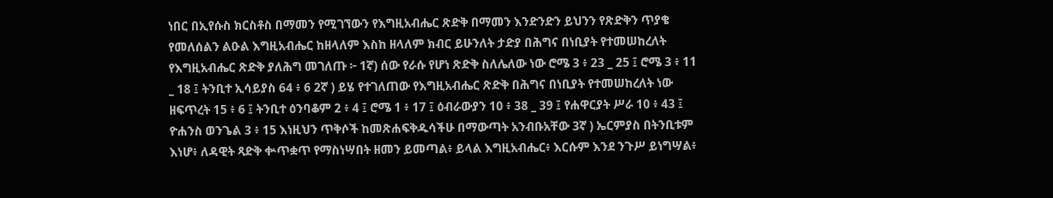ነበር በኢየሱስ ክርስቶስ በማመን የሚገኘውን የእግዚአብሔር ጽድቅ በማመን እንድንድን ይህንን የጽድቅን ጥያቄ የመለሰልን ልዑል እግዚአብሔር ከዘላለም እስከ ዘላለም ክብር ይሁንለት ታድያ በሕግና በነቢያት የተመሠከረለት የእግዚአብሔር ጽድቅ ያለሕግ መገለጡ ፦ 1ኛ) ሰው የራሱ የሆነ ጽድቅ ስለሌለው ነው ሮሜ 3 ፥ 23 _ 25 ፤ ሮሜ 3 ፥ 11 _ 18 ፤ ትንቢተ ኢሳይያስ 64 ፥ 6 2ኛ ) ይሄ የተገለጠው የእግዚአብሔር ጽድቅ በሕግና በነቢያት የተመሠከረለት ነው ዘፍጥረት 15 ፥ 6 ፤ ትንቢተ ዕንባቆም 2 ፥ 4 ፤ ሮሜ 1 ፥ 17 ፤ ዕብራውያን 10 ፥ 38 _ 39 ፤ የሐዋርያት ሥራ 10 ፥ 43 ፤ ዮሐንስ ወንጌል 3 ፥ 15 እነዚህን ጥቅሶች ከመጽሐፍቅዱሳችሁ በማውጣት አንብቡአቸው 3ኛ ) ኤርምያስ በትንቢቱም እነሆ፥ ለዳዊት ጻድቅ ቍጥቋጥ የማስነሣበት ዘመን ይመጣል፥ ይላል እግዚአብሔር፥ እርሱም እንደ ንጉሥ ይነግሣል፥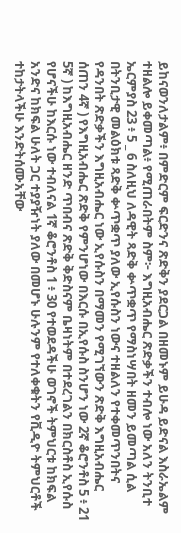ይከናወንለታልም፥ በምድርም ፍርድንና ጽድቅን ያደርጋል በዘመኑም ይሁዳ ይድናል እስራኤልም ተዘልሎ ይቀመጣል፥ የሚጠራበትም ስም፦ እግዚአብሔር ጽድቃችን ተብሎ ነው አለን ትንቢተ ኤርምያስ 23 ፥ 5 _ 6 ስለዚህ ለዳዊት ጻድቅ ቍጥቋጥ የማስነሣበት ዘመን ይመጣል ሲል በትንቢታዊ መልዕክቱ ጻድቅ ቍጥቋጥ ያለው ኢየሱስን ነውና ተዘልለን የተቀመጥንበትና የዳንበት ጽድቃችን እግዚአብሔር ነው ኢየሱስን በማመን የሚገኘውን ጽድቅ እግዚአብሔር ሰጠን 4ኛ ) የእግዚአብሔር ጽድቅ የምንሆነው በእርሱ በኢየሱስ ስንሆን ነው 2ኛ ቆሮንቶስ 5 ፥ 21 5ኛ ) ከእግዚአብሔር ዘንድ ጥበብና ጽድቅ ቅድስናም ቤዛነትም በተደረገልን በክርስቶስ ኢየሱስ የሆናችሁ ከእርሱ ነው ተብለናል 1ኛ ቆሮንቶስ 1 ፥ 30 የተወደዳችሁ ወገኖች ትምህርቱ ከክፍል አንድና ከክፍል ሁለት ጋር ተያያዥነት ያለው በመሆኑ ሁሉንም የተለቀቁትን የቪዲዮ ትምህርቶች ተከታትላችሁ እንድትሰሙአቸው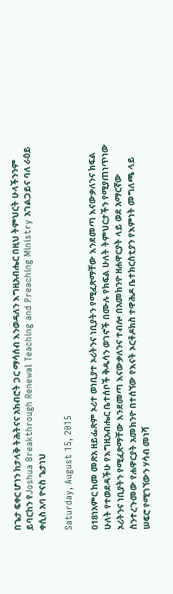በጌታ ፍቀር ሆነን ከታላቅ ትሕትናና አክብሮት ጋር ማሳሰብ እንወዳለን እግዚአብሔር በዚህ ትምህርት ሁላችንንም ይባርከን የJoshua Breakthrough Renewal Teaching and Preaching Ministry አገልጋይና ባለ ራዕይ ቀሲስ አባ ዮናስ ጌታነህ

Saturday, August 15, 2015

018ነአምር ከመ መጽአ ዘይፌጽም ኦሪተ ወነቢያተ ኦሪትንና ነቢያትን የሚፈጽማቸው እንደመጣ እናውቃለንና ክፍል ሁለት የተወደዳችሁ የእግዚአብሔር ቤተሰቦች ቅዱሳን ወገኖች በሙሉ የክፍል ሁለት ትምህርታችን የሚያጠነጥነው ኦሪትንና ነቢያትን የሚፈጽማቸው እንደመጣ እናውቃለንና ተብሎ በአመክንዮ ዘሐዋርያት ላይ ወደ አማርኛው ስንተረጉመው የሐዋርያት አመክንዮ በተሰኘው የእናት ኦርቶዶክስ ተዋሕዶ ቤተክርስቲያን የእምነት መግለጫ ላይ ሠፍሮ የሚገኘውን ሃሳብ መነሻ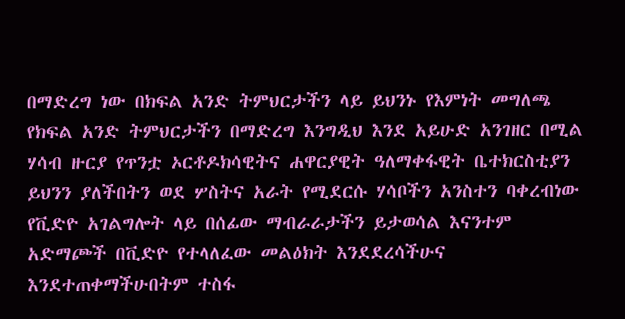በማድረግ ነው በክፍል አንድ ትምህርታችን ላይ ይህንኑ የእምነት መግለጫ የክፍል አንድ ትምህርታችን በማድረግ እንግዲህ እንደ አይሁድ አንገዘር በሚል ሃሳብ ዙርያ የጥንቷ ኦርቶዶክሳዊትና ሐዋርያዊት ዓለማቀፋዊት ቤተክርስቲያን ይህንን ያለችበትን ወደ ሦስትና አራት የሚደርሱ ሃሳቦችን አንስተን ባቀረብነው የቪድዮ አገልግሎት ላይ በሰፊው ማብራራታችን ይታወሳል እናንተም አድማጮች በቪድዮ የተላለፈው መልዕክት እንደደረሳችሁና እንደተጠቀማችሁበትም ተስፋ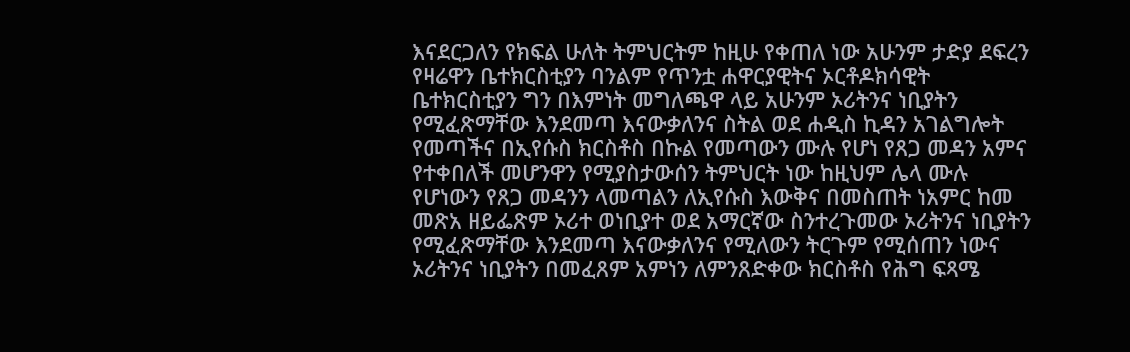እናደርጋለን የክፍል ሁለት ትምህርትም ከዚሁ የቀጠለ ነው አሁንም ታድያ ደፍረን የዛሬዋን ቤተክርስቲያን ባንልም የጥንቷ ሐዋርያዊትና ኦርቶዶክሳዊት ቤተክርስቲያን ግን በእምነት መግለጫዋ ላይ አሁንም ኦሪትንና ነቢያትን የሚፈጽማቸው እንደመጣ እናውቃለንና ስትል ወደ ሐዲስ ኪዳን አገልግሎት የመጣችና በኢየሱስ ክርስቶስ በኩል የመጣውን ሙሉ የሆነ የጸጋ መዳን አምና የተቀበለች መሆንዋን የሚያስታውሰን ትምህርት ነው ከዚህም ሌላ ሙሉ የሆነውን የጸጋ መዳንን ላመጣልን ለኢየሱስ እውቅና በመስጠት ነአምር ከመ መጽአ ዘይፌጽም ኦሪተ ወነቢያተ ወደ አማርኛው ስንተረጉመው ኦሪትንና ነቢያትን የሚፈጽማቸው እንደመጣ እናውቃለንና የሚለውን ትርጉም የሚሰጠን ነውና ኦሪትንና ነቢያትን በመፈጸም አምነን ለምንጸድቀው ክርስቶስ የሕግ ፍጻሜ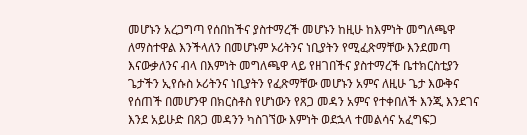መሆኑን አረጋግጣ የሰበከችና ያስተማረች መሆኑን ከዚሁ ከእምነት መግለጫዋ ለማስተዋል እንችላለን በመሆኑም ኦሪትንና ነቢያትን የሚፈጽማቸው እንደመጣ እናውቃለንና ብላ በእምነት መግለጫዋ ላይ የዘገበችና ያስተማረች ቤተክርስቲያን ጌታችን ኢየሱስ ኦሪትንና ነቢያትን የፈጽማቸው መሆኑን አምና ለዚሁ ጌታ እውቅና የሰጠች በመሆንዋ በክርስቶስ የሆነውን የጸጋ መዳን አምና የተቀበለች እንጂ እንደገና እንደ አይሁድ በጸጋ መዳንን ካስገኘው እምነት ወደኋላ ተመልሳና አፈግፍጋ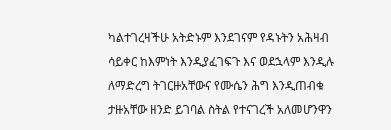ካልተገረዛችሁ አትድኑም እንደገናም የዳኑትን አሕዛብ ሳይቀር ከእምነት እንዲያፈገፍጉ እና ወደኋላም እንዲሉ ለማድረግ ትገርዙአቸውና የሙሴን ሕግ እንዲጠብቁ ታዙአቸው ዘንድ ይገባል ስትል የተናገረች አለመሆንዋን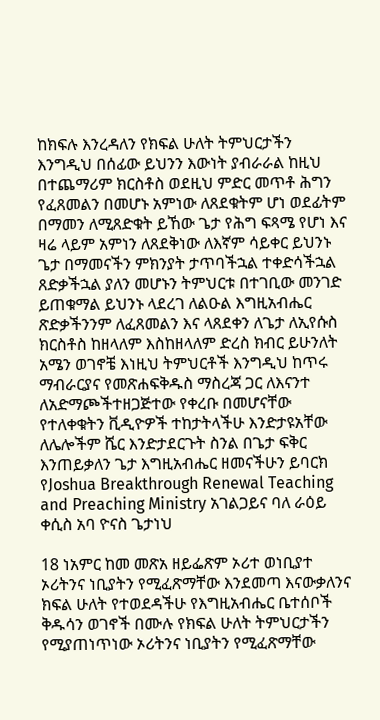ከክፍሉ እንረዳለን የክፍል ሁለት ትምህርታችን እንግዲህ በሰፊው ይህንን እውነት ያብራራል ከዚህ በተጨማሪም ክርስቶስ ወደዚህ ምድር መጥቶ ሕግን የፈጸመልን በመሆኑ አምነው ለጸደቁትም ሆነ ወደፊትም በማመን ለሚጸድቁት ይኸው ጌታ የሕግ ፍጻሜ የሆነ እና ዛሬ ላይም አምነን ለጸደቅነው ለእኛም ሳይቀር ይህንኑ ጌታ በማመናችን ምክንያት ታጥባችኋል ተቀድሳችኋል ጸድቃችኋል ያለን መሆኑን ትምህርቱ በተገቢው መንገድ ይጠቁማል ይህንኑ ላደረገ ለልዑል እግዚአብሔር ጽድቃችንንም ለፈጸመልን እና ላጸደቀን ለጌታ ለኢየሱስ ክርስቶስ ከዘላለም እስከዘላለም ድረስ ክብር ይሁንለት አሜን ወገኖቼ እነዚህ ትምህርቶች እንግዲህ ከጥሩ ማብራርያና የመጽሐፍቅዱስ ማስረጃ ጋር ለእናንተ ለአድማጮችተዘጋጅተው የቀረቡ በመሆናቸው የተለቀቁትን ቪዲዮዎች ተከታትላችሁ እንድታዩአቸው ለሌሎችም ሼር እንድታደርጉት ስንል በጌታ ፍቅር እንጠይቃለን ጌታ እግዚአብሔር ዘመናችሁን ይባርክ የJoshua Breakthrough Renewal Teaching and Preaching Ministry አገልጋይና ባለ ራዕይ ቀሲስ አባ ዮናስ ጌታነህ

18 ነአምር ከመ መጽአ ዘይፌጽም ኦሪተ ወነቢያተ ኦሪትንና ነቢያትን የሚፈጽማቸው እንደመጣ እናውቃለንና ክፍል ሁለት የተወደዳችሁ የእግዚአብሔር ቤተሰቦች ቅዱሳን ወገኖች በሙሉ የክፍል ሁለት ትምህርታችን የሚያጠነጥነው ኦሪትንና ነቢያትን የሚፈጽማቸው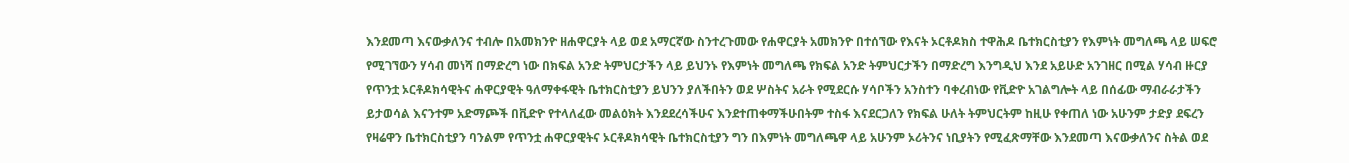እንደመጣ እናውቃለንና ተብሎ በአመክንዮ ዘሐዋርያት ላይ ወደ አማርኛው ስንተረጉመው የሐዋርያት አመክንዮ በተሰኘው የእናት ኦርቶዶክስ ተዋሕዶ ቤተክርስቲያን የእምነት መግለጫ ላይ ሠፍሮ የሚገኘውን ሃሳብ መነሻ በማድረግ ነው በክፍል አንድ ትምህርታችን ላይ ይህንኑ የእምነት መግለጫ የክፍል አንድ ትምህርታችን በማድረግ እንግዲህ እንደ አይሁድ አንገዘር በሚል ሃሳብ ዙርያ የጥንቷ ኦርቶዶክሳዊትና ሐዋርያዊት ዓለማቀፋዊት ቤተክርስቲያን ይህንን ያለችበትን ወደ ሦስትና አራት የሚደርሱ ሃሳቦችን አንስተን ባቀረብነው የቪድዮ አገልግሎት ላይ በሰፊው ማብራራታችን ይታወሳል እናንተም አድማጮች በቪድዮ የተላለፈው መልዕክት እንደደረሳችሁና እንደተጠቀማችሁበትም ተስፋ እናደርጋለን የክፍል ሁለት ትምህርትም ከዚሁ የቀጠለ ነው አሁንም ታድያ ደፍረን የዛሬዋን ቤተክርስቲያን ባንልም የጥንቷ ሐዋርያዊትና ኦርቶዶክሳዊት ቤተክርስቲያን ግን በእምነት መግለጫዋ ላይ አሁንም ኦሪትንና ነቢያትን የሚፈጽማቸው እንደመጣ እናውቃለንና ስትል ወደ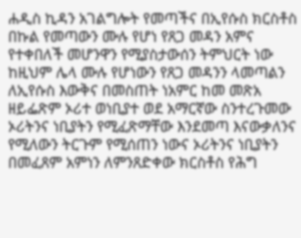ሐዲስ ኪዳን አገልግሎት የመጣችና በኢየሱስ ክርስቶስ በኩል የመጣውን ሙሉ የሆነ የጸጋ መዳን አምና የተቀበለች መሆንዋን የሚያስታውሰን ትምህርት ነው ከዚህም ሌላ ሙሉ የሆነውን የጸጋ መዳንን ላመጣልን ለኢየሱስ እውቅና በመስጠት ነአምር ከመ መጽአ ዘይፌጽም ኦሪተ ወነቢያተ ወደ አማርኛው ስንተረጉመው ኦሪትንና ነቢያትን የሚፈጽማቸው እንደመጣ እናውቃለንና የሚለውን ትርጉም የሚሰጠን ነውና ኦሪትንና ነቢያትን በመፈጸም አምነን ለምንጸድቀው ክርስቶስ የሕግ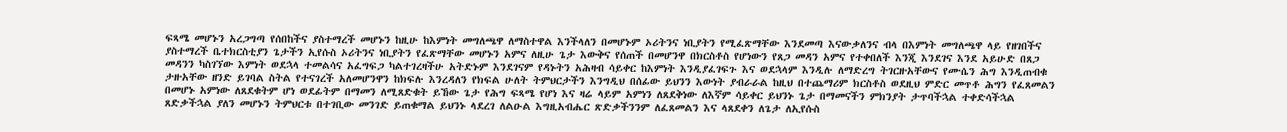ፍጻሜ መሆኑን አረጋግጣ የሰበከችና ያስተማረች መሆኑን ከዚሁ ከእምነት መግለጫዋ ለማስተዋል እንችላለን በመሆኑም ኦሪትንና ነቢያትን የሚፈጽማቸው እንደመጣ እናውቃለንና ብላ በእምነት መግለጫዋ ላይ የዘገበችና ያስተማረች ቤተክርስቲያን ጌታችን ኢየሱስ ኦሪትንና ነቢያትን የፈጽማቸው መሆኑን አምና ለዚሁ ጌታ እውቅና የሰጠች በመሆንዋ በክርስቶስ የሆነውን የጸጋ መዳን አምና የተቀበለች እንጂ እንደገና እንደ አይሁድ በጸጋ መዳንን ካስገኘው እምነት ወደኋላ ተመልሳና አፈግፍጋ ካልተገረዛችሁ አትድኑም እንደገናም የዳኑትን አሕዛብ ሳይቀር ከእምነት እንዲያፈገፍጉ እና ወደኋላም እንዲሉ ለማድረግ ትገርዙአቸውና የሙሴን ሕግ እንዲጠብቁ ታዙአቸው ዘንድ ይገባል ስትል የተናገረች አለመሆንዋን ከክፍሉ እንረዳለን የክፍል ሁለት ትምህርታችን እንግዲህ በሰፊው ይህንን እውነት ያብራራል ከዚህ በተጨማሪም ክርስቶስ ወደዚህ ምድር መጥቶ ሕግን የፈጸመልን በመሆኑ አምነው ለጸደቁትም ሆነ ወደፊትም በማመን ለሚጸድቁት ይኸው ጌታ የሕግ ፍጻሜ የሆነ እና ዛሬ ላይም አምነን ለጸደቅነው ለእኛም ሳይቀር ይህንኑ ጌታ በማመናችን ምክንያት ታጥባችኋል ተቀድሳችኋል ጸድቃችኋል ያለን መሆኑን ትምህርቱ በተገቢው መንገድ ይጠቁማል ይህንኑ ላደረገ ለልዑል እግዚአብሔር ጽድቃችንንም ለፈጸመልን እና ላጸደቀን ለጌታ ለኢየሱስ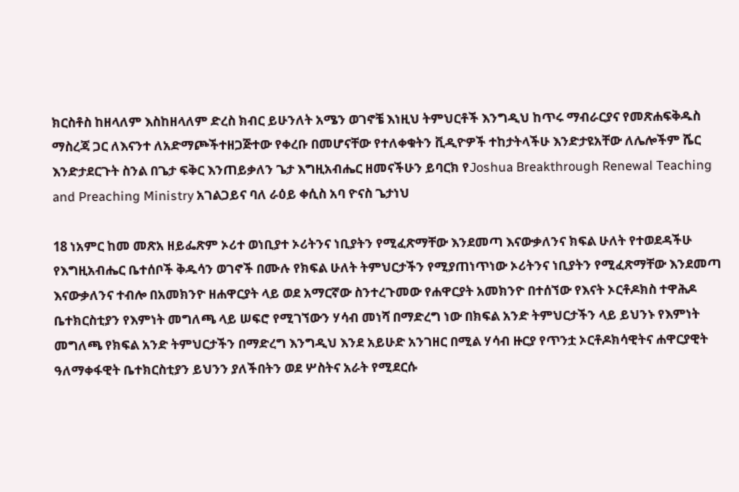ክርስቶስ ከዘላለም እስከዘላለም ድረስ ክብር ይሁንለት አሜን ወገኖቼ እነዚህ ትምህርቶች እንግዲህ ከጥሩ ማብራርያና የመጽሐፍቅዱስ ማስረጃ ጋር ለእናንተ ለአድማጮችተዘጋጅተው የቀረቡ በመሆናቸው የተለቀቁትን ቪዲዮዎች ተከታትላችሁ እንድታዩአቸው ለሌሎችም ሼር እንድታደርጉት ስንል በጌታ ፍቅር እንጠይቃለን ጌታ እግዚአብሔር ዘመናችሁን ይባርክ የJoshua Breakthrough Renewal Teaching and Preaching Ministry አገልጋይና ባለ ራዕይ ቀሲስ አባ ዮናስ ጌታነህ

18 ነአምር ከመ መጽአ ዘይፌጽም ኦሪተ ወነቢያተ ኦሪትንና ነቢያትን የሚፈጽማቸው እንደመጣ እናውቃለንና ክፍል ሁለት የተወደዳችሁ የእግዚአብሔር ቤተሰቦች ቅዱሳን ወገኖች በሙሉ የክፍል ሁለት ትምህርታችን የሚያጠነጥነው ኦሪትንና ነቢያትን የሚፈጽማቸው እንደመጣ እናውቃለንና ተብሎ በአመክንዮ ዘሐዋርያት ላይ ወደ አማርኛው ስንተረጉመው የሐዋርያት አመክንዮ በተሰኘው የእናት ኦርቶዶክስ ተዋሕዶ ቤተክርስቲያን የእምነት መግለጫ ላይ ሠፍሮ የሚገኘውን ሃሳብ መነሻ በማድረግ ነው በክፍል አንድ ትምህርታችን ላይ ይህንኑ የእምነት መግለጫ የክፍል አንድ ትምህርታችን በማድረግ እንግዲህ እንደ አይሁድ አንገዘር በሚል ሃሳብ ዙርያ የጥንቷ ኦርቶዶክሳዊትና ሐዋርያዊት ዓለማቀፋዊት ቤተክርስቲያን ይህንን ያለችበትን ወደ ሦስትና አራት የሚደርሱ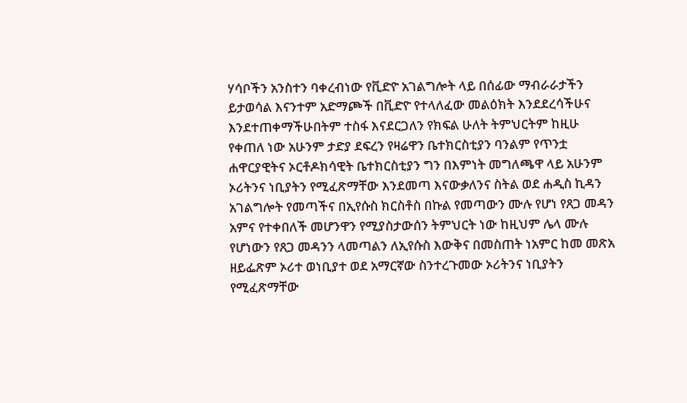ሃሳቦችን አንስተን ባቀረብነው የቪድዮ አገልግሎት ላይ በሰፊው ማብራራታችን ይታወሳል እናንተም አድማጮች በቪድዮ የተላለፈው መልዕክት እንደደረሳችሁና እንደተጠቀማችሁበትም ተስፋ እናደርጋለን የክፍል ሁለት ትምህርትም ከዚሁ የቀጠለ ነው አሁንም ታድያ ደፍረን የዛሬዋን ቤተክርስቲያን ባንልም የጥንቷ ሐዋርያዊትና ኦርቶዶክሳዊት ቤተክርስቲያን ግን በእምነት መግለጫዋ ላይ አሁንም ኦሪትንና ነቢያትን የሚፈጽማቸው እንደመጣ እናውቃለንና ስትል ወደ ሐዲስ ኪዳን አገልግሎት የመጣችና በኢየሱስ ክርስቶስ በኩል የመጣውን ሙሉ የሆነ የጸጋ መዳን አምና የተቀበለች መሆንዋን የሚያስታውሰን ትምህርት ነው ከዚህም ሌላ ሙሉ የሆነውን የጸጋ መዳንን ላመጣልን ለኢየሱስ እውቅና በመስጠት ነአምር ከመ መጽአ ዘይፌጽም ኦሪተ ወነቢያተ ወደ አማርኛው ስንተረጉመው ኦሪትንና ነቢያትን የሚፈጽማቸው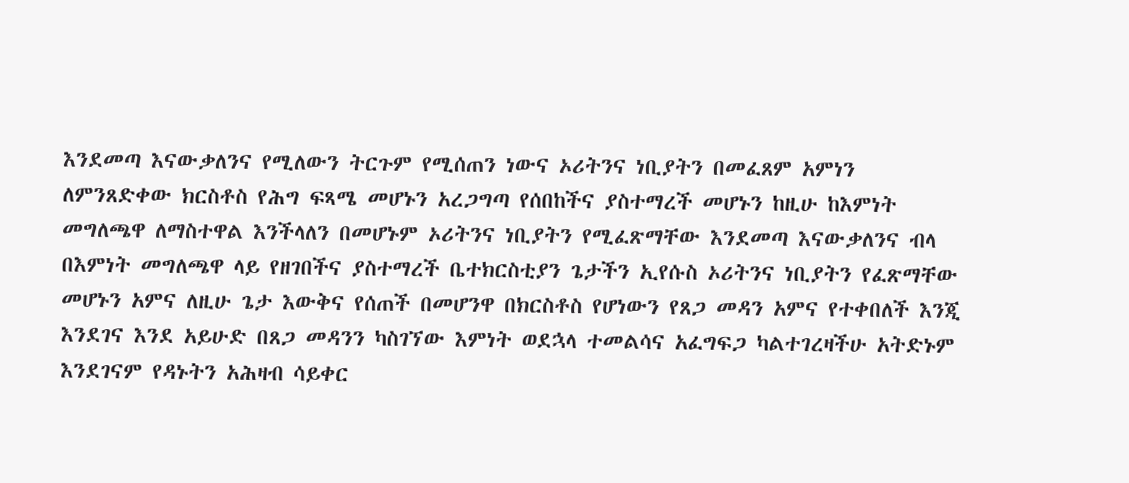እንደመጣ እናውቃለንና የሚለውን ትርጉም የሚሰጠን ነውና ኦሪትንና ነቢያትን በመፈጸም አምነን ለምንጸድቀው ክርስቶስ የሕግ ፍጻሜ መሆኑን አረጋግጣ የሰበከችና ያስተማረች መሆኑን ከዚሁ ከእምነት መግለጫዋ ለማስተዋል እንችላለን በመሆኑም ኦሪትንና ነቢያትን የሚፈጽማቸው እንደመጣ እናውቃለንና ብላ በእምነት መግለጫዋ ላይ የዘገበችና ያስተማረች ቤተክርስቲያን ጌታችን ኢየሱስ ኦሪትንና ነቢያትን የፈጽማቸው መሆኑን አምና ለዚሁ ጌታ እውቅና የሰጠች በመሆንዋ በክርስቶስ የሆነውን የጸጋ መዳን አምና የተቀበለች እንጂ እንደገና እንደ አይሁድ በጸጋ መዳንን ካስገኘው እምነት ወደኋላ ተመልሳና አፈግፍጋ ካልተገረዛችሁ አትድኑም እንደገናም የዳኑትን አሕዛብ ሳይቀር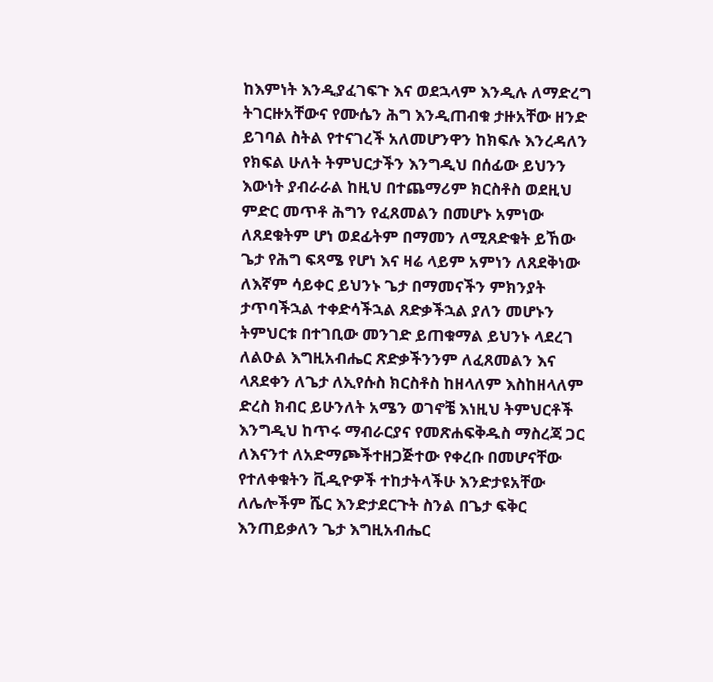ከእምነት እንዲያፈገፍጉ እና ወደኋላም እንዲሉ ለማድረግ ትገርዙአቸውና የሙሴን ሕግ እንዲጠብቁ ታዙአቸው ዘንድ ይገባል ስትል የተናገረች አለመሆንዋን ከክፍሉ እንረዳለን የክፍል ሁለት ትምህርታችን እንግዲህ በሰፊው ይህንን እውነት ያብራራል ከዚህ በተጨማሪም ክርስቶስ ወደዚህ ምድር መጥቶ ሕግን የፈጸመልን በመሆኑ አምነው ለጸደቁትም ሆነ ወደፊትም በማመን ለሚጸድቁት ይኸው ጌታ የሕግ ፍጻሜ የሆነ እና ዛሬ ላይም አምነን ለጸደቅነው ለእኛም ሳይቀር ይህንኑ ጌታ በማመናችን ምክንያት ታጥባችኋል ተቀድሳችኋል ጸድቃችኋል ያለን መሆኑን ትምህርቱ በተገቢው መንገድ ይጠቁማል ይህንኑ ላደረገ ለልዑል እግዚአብሔር ጽድቃችንንም ለፈጸመልን እና ላጸደቀን ለጌታ ለኢየሱስ ክርስቶስ ከዘላለም እስከዘላለም ድረስ ክብር ይሁንለት አሜን ወገኖቼ እነዚህ ትምህርቶች እንግዲህ ከጥሩ ማብራርያና የመጽሐፍቅዱስ ማስረጃ ጋር ለእናንተ ለአድማጮችተዘጋጅተው የቀረቡ በመሆናቸው የተለቀቁትን ቪዲዮዎች ተከታትላችሁ እንድታዩአቸው ለሌሎችም ሼር እንድታደርጉት ስንል በጌታ ፍቅር እንጠይቃለን ጌታ እግዚአብሔር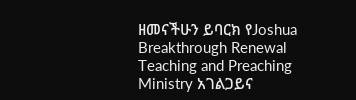ዘመናችሁን ይባርክ የJoshua Breakthrough Renewal Teaching and Preaching Ministry አገልጋይና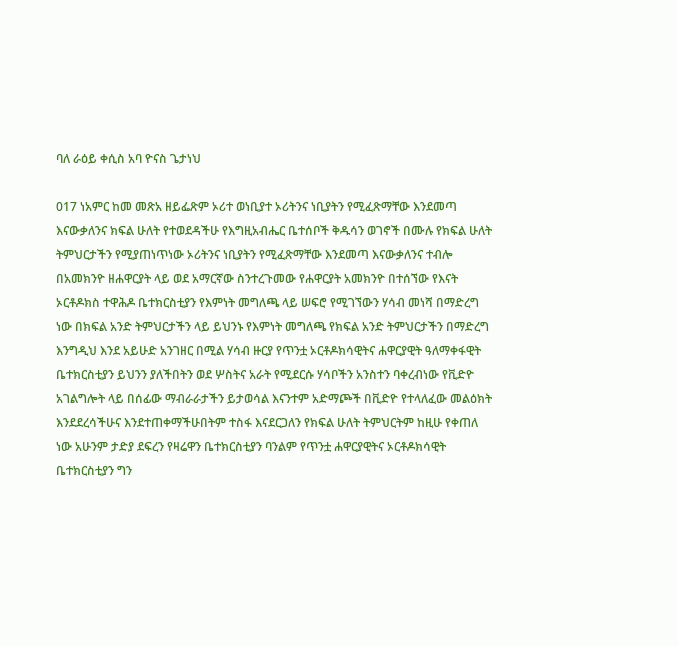ባለ ራዕይ ቀሲስ አባ ዮናስ ጌታነህ

017 ነአምር ከመ መጽአ ዘይፌጽም ኦሪተ ወነቢያተ ኦሪትንና ነቢያትን የሚፈጽማቸው እንደመጣ እናውቃለንና ክፍል ሁለት የተወደዳችሁ የእግዚአብሔር ቤተሰቦች ቅዱሳን ወገኖች በሙሉ የክፍል ሁለት ትምህርታችን የሚያጠነጥነው ኦሪትንና ነቢያትን የሚፈጽማቸው እንደመጣ እናውቃለንና ተብሎ በአመክንዮ ዘሐዋርያት ላይ ወደ አማርኛው ስንተረጉመው የሐዋርያት አመክንዮ በተሰኘው የእናት ኦርቶዶክስ ተዋሕዶ ቤተክርስቲያን የእምነት መግለጫ ላይ ሠፍሮ የሚገኘውን ሃሳብ መነሻ በማድረግ ነው በክፍል አንድ ትምህርታችን ላይ ይህንኑ የእምነት መግለጫ የክፍል አንድ ትምህርታችን በማድረግ እንግዲህ እንደ አይሁድ አንገዘር በሚል ሃሳብ ዙርያ የጥንቷ ኦርቶዶክሳዊትና ሐዋርያዊት ዓለማቀፋዊት ቤተክርስቲያን ይህንን ያለችበትን ወደ ሦስትና አራት የሚደርሱ ሃሳቦችን አንስተን ባቀረብነው የቪድዮ አገልግሎት ላይ በሰፊው ማብራራታችን ይታወሳል እናንተም አድማጮች በቪድዮ የተላለፈው መልዕክት እንደደረሳችሁና እንደተጠቀማችሁበትም ተስፋ እናደርጋለን የክፍል ሁለት ትምህርትም ከዚሁ የቀጠለ ነው አሁንም ታድያ ደፍረን የዛሬዋን ቤተክርስቲያን ባንልም የጥንቷ ሐዋርያዊትና ኦርቶዶክሳዊት ቤተክርስቲያን ግን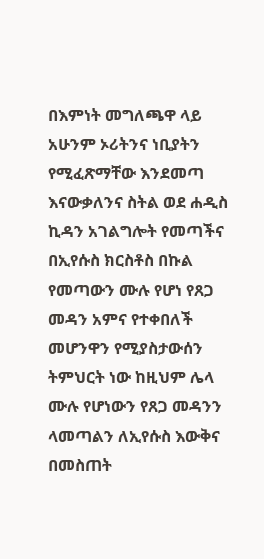በእምነት መግለጫዋ ላይ አሁንም ኦሪትንና ነቢያትን የሚፈጽማቸው እንደመጣ እናውቃለንና ስትል ወደ ሐዲስ ኪዳን አገልግሎት የመጣችና በኢየሱስ ክርስቶስ በኩል የመጣውን ሙሉ የሆነ የጸጋ መዳን አምና የተቀበለች መሆንዋን የሚያስታውሰን ትምህርት ነው ከዚህም ሌላ ሙሉ የሆነውን የጸጋ መዳንን ላመጣልን ለኢየሱስ እውቅና በመስጠት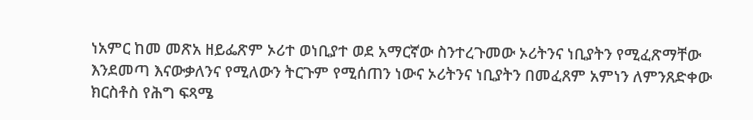ነአምር ከመ መጽአ ዘይፌጽም ኦሪተ ወነቢያተ ወደ አማርኛው ስንተረጉመው ኦሪትንና ነቢያትን የሚፈጽማቸው እንደመጣ እናውቃለንና የሚለውን ትርጉም የሚሰጠን ነውና ኦሪትንና ነቢያትን በመፈጸም አምነን ለምንጸድቀው ክርስቶስ የሕግ ፍጻሜ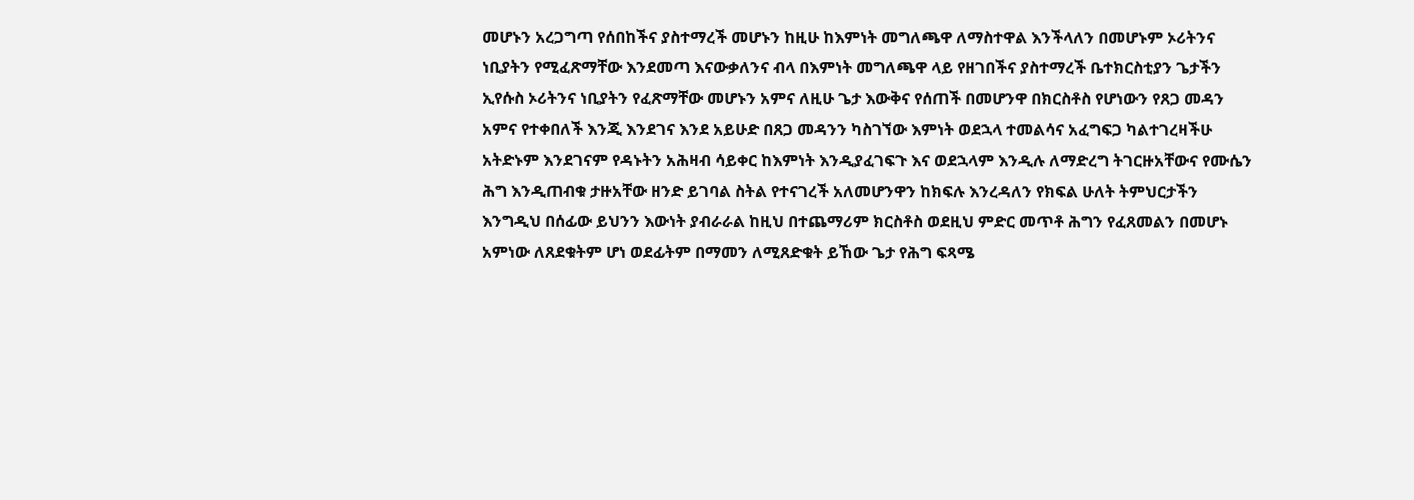መሆኑን አረጋግጣ የሰበከችና ያስተማረች መሆኑን ከዚሁ ከእምነት መግለጫዋ ለማስተዋል እንችላለን በመሆኑም ኦሪትንና ነቢያትን የሚፈጽማቸው እንደመጣ እናውቃለንና ብላ በእምነት መግለጫዋ ላይ የዘገበችና ያስተማረች ቤተክርስቲያን ጌታችን ኢየሱስ ኦሪትንና ነቢያትን የፈጽማቸው መሆኑን አምና ለዚሁ ጌታ እውቅና የሰጠች በመሆንዋ በክርስቶስ የሆነውን የጸጋ መዳን አምና የተቀበለች እንጂ እንደገና እንደ አይሁድ በጸጋ መዳንን ካስገኘው እምነት ወደኋላ ተመልሳና አፈግፍጋ ካልተገረዛችሁ አትድኑም እንደገናም የዳኑትን አሕዛብ ሳይቀር ከእምነት እንዲያፈገፍጉ እና ወደኋላም እንዲሉ ለማድረግ ትገርዙአቸውና የሙሴን ሕግ እንዲጠብቁ ታዙአቸው ዘንድ ይገባል ስትል የተናገረች አለመሆንዋን ከክፍሉ እንረዳለን የክፍል ሁለት ትምህርታችን እንግዲህ በሰፊው ይህንን እውነት ያብራራል ከዚህ በተጨማሪም ክርስቶስ ወደዚህ ምድር መጥቶ ሕግን የፈጸመልን በመሆኑ አምነው ለጸደቁትም ሆነ ወደፊትም በማመን ለሚጸድቁት ይኸው ጌታ የሕግ ፍጻሜ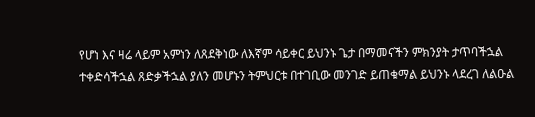የሆነ እና ዛሬ ላይም አምነን ለጸደቅነው ለእኛም ሳይቀር ይህንኑ ጌታ በማመናችን ምክንያት ታጥባችኋል ተቀድሳችኋል ጸድቃችኋል ያለን መሆኑን ትምህርቱ በተገቢው መንገድ ይጠቁማል ይህንኑ ላደረገ ለልዑል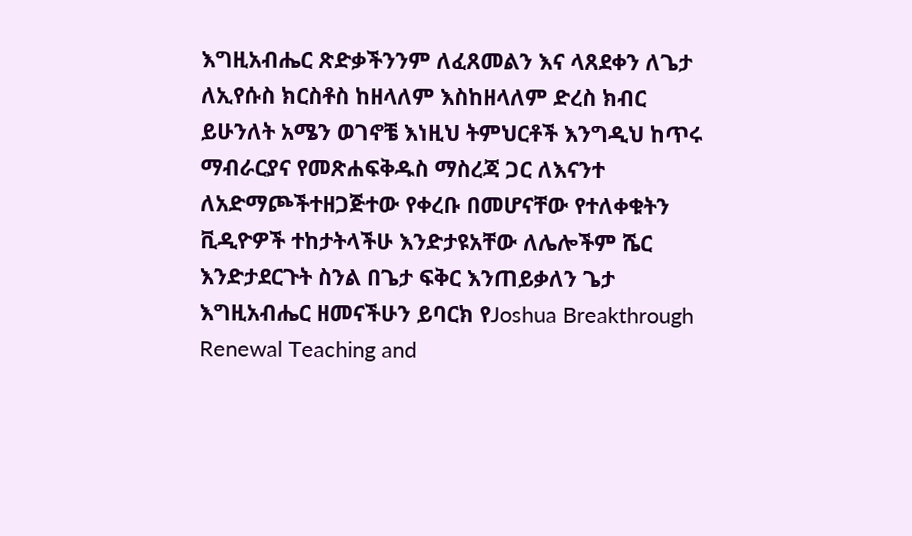እግዚአብሔር ጽድቃችንንም ለፈጸመልን እና ላጸደቀን ለጌታ ለኢየሱስ ክርስቶስ ከዘላለም እስከዘላለም ድረስ ክብር ይሁንለት አሜን ወገኖቼ እነዚህ ትምህርቶች እንግዲህ ከጥሩ ማብራርያና የመጽሐፍቅዱስ ማስረጃ ጋር ለእናንተ ለአድማጮችተዘጋጅተው የቀረቡ በመሆናቸው የተለቀቁትን ቪዲዮዎች ተከታትላችሁ እንድታዩአቸው ለሌሎችም ሼር እንድታደርጉት ስንል በጌታ ፍቅር እንጠይቃለን ጌታ እግዚአብሔር ዘመናችሁን ይባርክ የJoshua Breakthrough Renewal Teaching and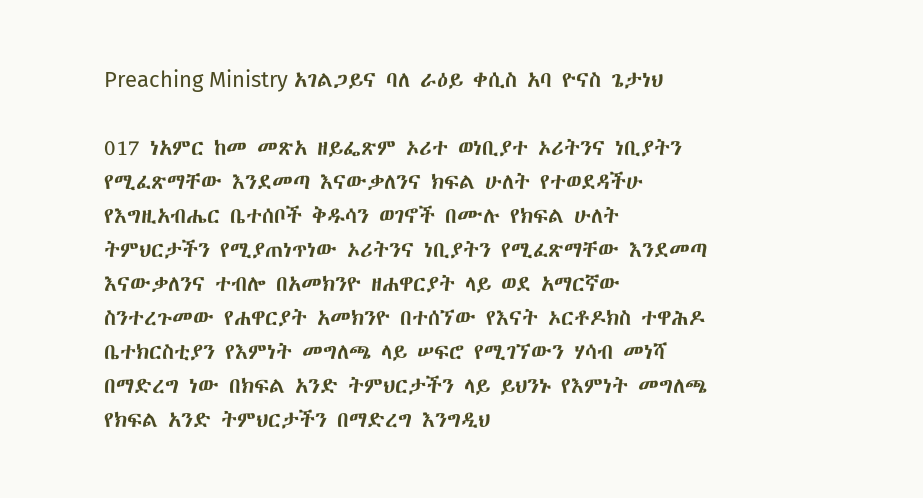Preaching Ministry አገልጋይና ባለ ራዕይ ቀሲስ አባ ዮናስ ጌታነህ

017 ነአምር ከመ መጽአ ዘይፌጽም ኦሪተ ወነቢያተ ኦሪትንና ነቢያትን የሚፈጽማቸው እንደመጣ እናውቃለንና ክፍል ሁለት የተወደዳችሁ የእግዚአብሔር ቤተሰቦች ቅዱሳን ወገኖች በሙሉ የክፍል ሁለት ትምህርታችን የሚያጠነጥነው ኦሪትንና ነቢያትን የሚፈጽማቸው እንደመጣ እናውቃለንና ተብሎ በአመክንዮ ዘሐዋርያት ላይ ወደ አማርኛው ስንተረጉመው የሐዋርያት አመክንዮ በተሰኘው የእናት ኦርቶዶክስ ተዋሕዶ ቤተክርስቲያን የእምነት መግለጫ ላይ ሠፍሮ የሚገኘውን ሃሳብ መነሻ በማድረግ ነው በክፍል አንድ ትምህርታችን ላይ ይህንኑ የእምነት መግለጫ የክፍል አንድ ትምህርታችን በማድረግ እንግዲህ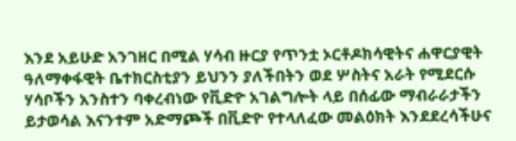እንደ አይሁድ አንገዘር በሚል ሃሳብ ዙርያ የጥንቷ ኦርቶዶክሳዊትና ሐዋርያዊት ዓለማቀፋዊት ቤተክርስቲያን ይህንን ያለችበትን ወደ ሦስትና አራት የሚደርሱ ሃሳቦችን አንስተን ባቀረብነው የቪድዮ አገልግሎት ላይ በሰፊው ማብራራታችን ይታወሳል እናንተም አድማጮች በቪድዮ የተላለፈው መልዕክት እንደደረሳችሁና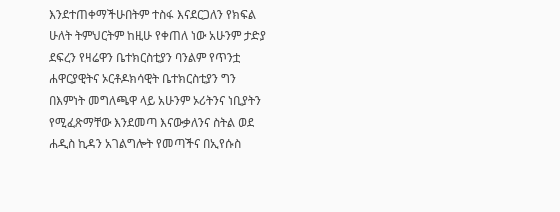እንደተጠቀማችሁበትም ተስፋ እናደርጋለን የክፍል ሁለት ትምህርትም ከዚሁ የቀጠለ ነው አሁንም ታድያ ደፍረን የዛሬዋን ቤተክርስቲያን ባንልም የጥንቷ ሐዋርያዊትና ኦርቶዶክሳዊት ቤተክርስቲያን ግን በእምነት መግለጫዋ ላይ አሁንም ኦሪትንና ነቢያትን የሚፈጽማቸው እንደመጣ እናውቃለንና ስትል ወደ ሐዲስ ኪዳን አገልግሎት የመጣችና በኢየሱስ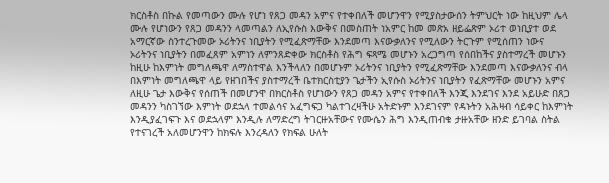ክርስቶስ በኩል የመጣውን ሙሉ የሆነ የጸጋ መዳን አምና የተቀበለች መሆንዋን የሚያስታውሰን ትምህርት ነው ከዚህም ሌላ ሙሉ የሆነውን የጸጋ መዳንን ላመጣልን ለኢየሱስ እውቅና በመስጠት ነአምር ከመ መጽአ ዘይፌጽም ኦሪተ ወነቢያተ ወደ አማርኛው ስንተረጉመው ኦሪትንና ነቢያትን የሚፈጽማቸው እንደመጣ እናውቃለንና የሚለውን ትርጉም የሚሰጠን ነውና ኦሪትንና ነቢያትን በመፈጸም አምነን ለምንጸድቀው ክርስቶስ የሕግ ፍጻሜ መሆኑን አረጋግጣ የሰበከችና ያስተማረች መሆኑን ከዚሁ ከእምነት መግለጫዋ ለማስተዋል እንችላለን በመሆኑም ኦሪትንና ነቢያትን የሚፈጽማቸው እንደመጣ እናውቃለንና ብላ በእምነት መግለጫዋ ላይ የዘገበችና ያስተማረች ቤተክርስቲያን ጌታችን ኢየሱስ ኦሪትንና ነቢያትን የፈጽማቸው መሆኑን አምና ለዚሁ ጌታ እውቅና የሰጠች በመሆንዋ በክርስቶስ የሆነውን የጸጋ መዳን አምና የተቀበለች እንጂ እንደገና እንደ አይሁድ በጸጋ መዳንን ካስገኘው እምነት ወደኋላ ተመልሳና አፈግፍጋ ካልተገረዛችሁ አትድኑም እንደገናም የዳኑትን አሕዛብ ሳይቀር ከእምነት እንዲያፈገፍጉ እና ወደኋላም እንዲሉ ለማድረግ ትገርዙአቸውና የሙሴን ሕግ እንዲጠብቁ ታዙአቸው ዘንድ ይገባል ስትል የተናገረች አለመሆንዋን ከክፍሉ እንረዳለን የክፍል ሁለት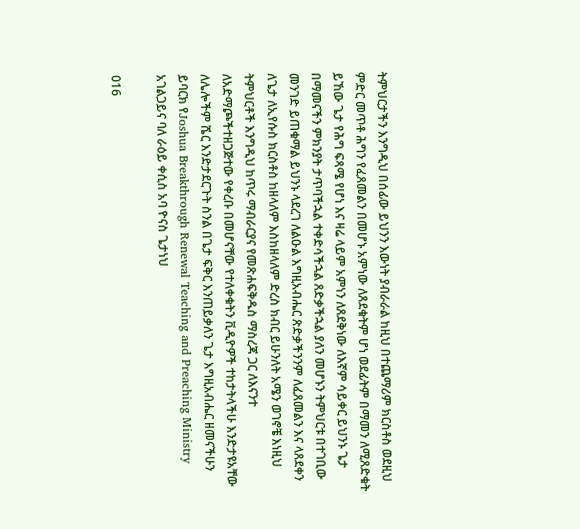ትምህርታችን እንግዲህ በሰፊው ይህንን እውነት ያብራራል ከዚህ በተጨማሪም ክርስቶስ ወደዚህ ምድር መጥቶ ሕግን የፈጸመልን በመሆኑ አምነው ለጸደቁትም ሆነ ወደፊትም በማመን ለሚጸድቁት ይኸው ጌታ የሕግ ፍጻሜ የሆነ እና ዛሬ ላይም አምነን ለጸደቅነው ለእኛም ሳይቀር ይህንኑ ጌታ በማመናችን ምክንያት ታጥባችኋል ተቀድሳችኋል ጸድቃችኋል ያለን መሆኑን ትምህርቱ በተገቢው መንገድ ይጠቁማል ይህንኑ ላደረገ ለልዑል እግዚአብሔር ጽድቃችንንም ለፈጸመልን እና ላጸደቀን ለጌታ ለኢየሱስ ክርስቶስ ከዘላለም እስከዘላለም ድረስ ክብር ይሁንለት አሜን ወገኖቼ እነዚህ ትምህርቶች እንግዲህ ከጥሩ ማብራርያና የመጽሐፍቅዱስ ማስረጃ ጋር ለእናንተ ለአድማጮችተዘጋጅተው የቀረቡ በመሆናቸው የተለቀቁትን ቪዲዮዎች ተከታትላችሁ እንድታዩአቸው ለሌሎችም ሼር እንድታደርጉት ስንል በጌታ ፍቅር እንጠይቃለን ጌታ እግዚአብሔር ዘመናችሁን ይባርክ የJoshua Breakthrough Renewal Teaching and Preaching Ministry አገልጋይና ባለ ራዕይ ቀሲስ አባ ዮናስ ጌታነህ

016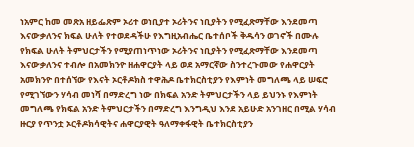ነአምር ከመ መጽአ ዘይፌጽም ኦሪተ ወነቢያተ ኦሪትንና ነቢያትን የሚፈጽማቸው እንደመጣ እናውቃለንና ክፍል ሁለት የተወደዳችሁ የእግዚአብሔር ቤተሰቦች ቅዱሳን ወገኖች በሙሉ የክፍል ሁለት ትምህርታችን የሚያጠነጥነው ኦሪትንና ነቢያትን የሚፈጽማቸው እንደመጣ እናውቃለንና ተብሎ በአመክንዮ ዘሐዋርያት ላይ ወደ አማርኛው ስንተረጉመው የሐዋርያት አመክንዮ በተሰኘው የእናት ኦርቶዶክስ ተዋሕዶ ቤተክርስቲያን የእምነት መግለጫ ላይ ሠፍሮ የሚገኘውን ሃሳብ መነሻ በማድረግ ነው በክፍል አንድ ትምህርታችን ላይ ይህንኑ የእምነት መግለጫ የክፍል አንድ ትምህርታችን በማድረግ እንግዲህ እንደ አይሁድ አንገዘር በሚል ሃሳብ ዙርያ የጥንቷ ኦርቶዶክሳዊትና ሐዋርያዊት ዓለማቀፋዊት ቤተክርስቲያን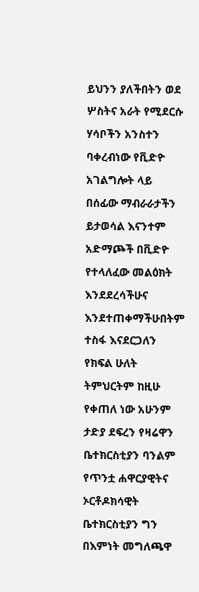ይህንን ያለችበትን ወደ ሦስትና አራት የሚደርሱ ሃሳቦችን አንስተን ባቀረብነው የቪድዮ አገልግሎት ላይ በሰፊው ማብራራታችን ይታወሳል እናንተም አድማጮች በቪድዮ የተላለፈው መልዕክት እንደደረሳችሁና እንደተጠቀማችሁበትም ተስፋ እናደርጋለን የክፍል ሁለት ትምህርትም ከዚሁ የቀጠለ ነው አሁንም ታድያ ደፍረን የዛሬዋን ቤተክርስቲያን ባንልም የጥንቷ ሐዋርያዊትና ኦርቶዶክሳዊት ቤተክርስቲያን ግን በእምነት መግለጫዋ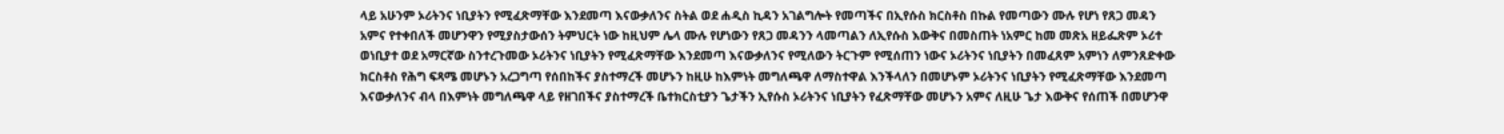ላይ አሁንም ኦሪትንና ነቢያትን የሚፈጽማቸው እንደመጣ እናውቃለንና ስትል ወደ ሐዲስ ኪዳን አገልግሎት የመጣችና በኢየሱስ ክርስቶስ በኩል የመጣውን ሙሉ የሆነ የጸጋ መዳን አምና የተቀበለች መሆንዋን የሚያስታውሰን ትምህርት ነው ከዚህም ሌላ ሙሉ የሆነውን የጸጋ መዳንን ላመጣልን ለኢየሱስ እውቅና በመስጠት ነአምር ከመ መጽአ ዘይፌጽም ኦሪተ ወነቢያተ ወደ አማርኛው ስንተረጉመው ኦሪትንና ነቢያትን የሚፈጽማቸው እንደመጣ እናውቃለንና የሚለውን ትርጉም የሚሰጠን ነውና ኦሪትንና ነቢያትን በመፈጸም አምነን ለምንጸድቀው ክርስቶስ የሕግ ፍጻሜ መሆኑን አረጋግጣ የሰበከችና ያስተማረች መሆኑን ከዚሁ ከእምነት መግለጫዋ ለማስተዋል እንችላለን በመሆኑም ኦሪትንና ነቢያትን የሚፈጽማቸው እንደመጣ እናውቃለንና ብላ በእምነት መግለጫዋ ላይ የዘገበችና ያስተማረች ቤተክርስቲያን ጌታችን ኢየሱስ ኦሪትንና ነቢያትን የፈጽማቸው መሆኑን አምና ለዚሁ ጌታ እውቅና የሰጠች በመሆንዋ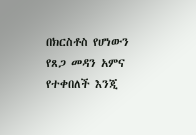በክርስቶስ የሆነውን የጸጋ መዳን አምና የተቀበለች እንጂ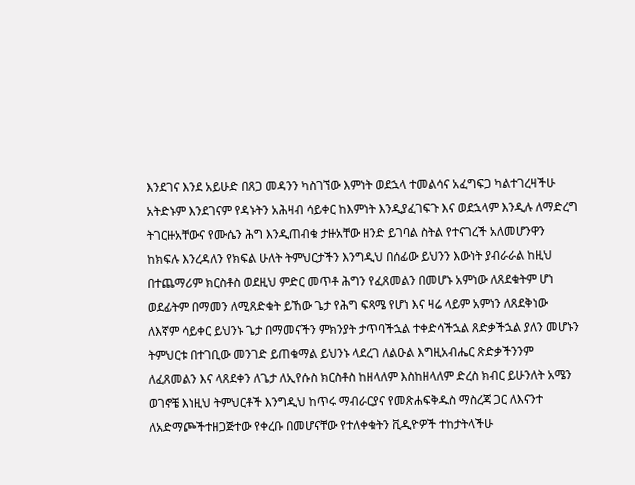እንደገና እንደ አይሁድ በጸጋ መዳንን ካስገኘው እምነት ወደኋላ ተመልሳና አፈግፍጋ ካልተገረዛችሁ አትድኑም እንደገናም የዳኑትን አሕዛብ ሳይቀር ከእምነት እንዲያፈገፍጉ እና ወደኋላም እንዲሉ ለማድረግ ትገርዙአቸውና የሙሴን ሕግ እንዲጠብቁ ታዙአቸው ዘንድ ይገባል ስትል የተናገረች አለመሆንዋን ከክፍሉ እንረዳለን የክፍል ሁለት ትምህርታችን እንግዲህ በሰፊው ይህንን እውነት ያብራራል ከዚህ በተጨማሪም ክርስቶስ ወደዚህ ምድር መጥቶ ሕግን የፈጸመልን በመሆኑ አምነው ለጸደቁትም ሆነ ወደፊትም በማመን ለሚጸድቁት ይኸው ጌታ የሕግ ፍጻሜ የሆነ እና ዛሬ ላይም አምነን ለጸደቅነው ለእኛም ሳይቀር ይህንኑ ጌታ በማመናችን ምክንያት ታጥባችኋል ተቀድሳችኋል ጸድቃችኋል ያለን መሆኑን ትምህርቱ በተገቢው መንገድ ይጠቁማል ይህንኑ ላደረገ ለልዑል እግዚአብሔር ጽድቃችንንም ለፈጸመልን እና ላጸደቀን ለጌታ ለኢየሱስ ክርስቶስ ከዘላለም እስከዘላለም ድረስ ክብር ይሁንለት አሜን ወገኖቼ እነዚህ ትምህርቶች እንግዲህ ከጥሩ ማብራርያና የመጽሐፍቅዱስ ማስረጃ ጋር ለእናንተ ለአድማጮችተዘጋጅተው የቀረቡ በመሆናቸው የተለቀቁትን ቪዲዮዎች ተከታትላችሁ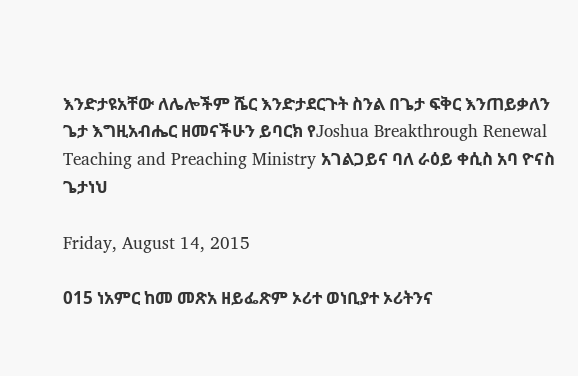እንድታዩአቸው ለሌሎችም ሼር እንድታደርጉት ስንል በጌታ ፍቅር እንጠይቃለን ጌታ እግዚአብሔር ዘመናችሁን ይባርክ የJoshua Breakthrough Renewal Teaching and Preaching Ministry አገልጋይና ባለ ራዕይ ቀሲስ አባ ዮናስ ጌታነህ

Friday, August 14, 2015

015 ነአምር ከመ መጽአ ዘይፌጽም ኦሪተ ወነቢያተ ኦሪትንና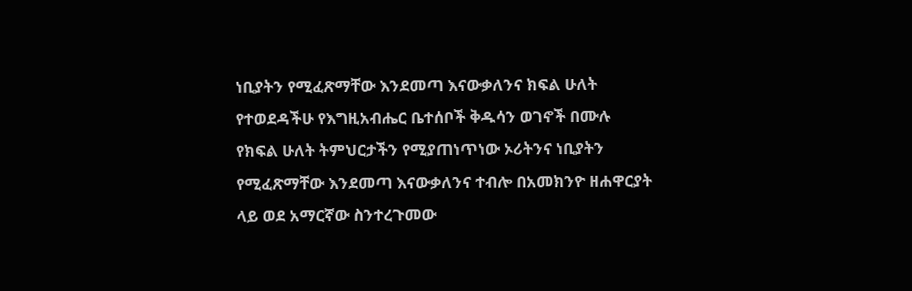ነቢያትን የሚፈጽማቸው እንደመጣ እናውቃለንና ክፍል ሁለት የተወደዳችሁ የእግዚአብሔር ቤተሰቦች ቅዱሳን ወገኖች በሙሉ የክፍል ሁለት ትምህርታችን የሚያጠነጥነው ኦሪትንና ነቢያትን የሚፈጽማቸው እንደመጣ እናውቃለንና ተብሎ በአመክንዮ ዘሐዋርያት ላይ ወደ አማርኛው ስንተረጉመው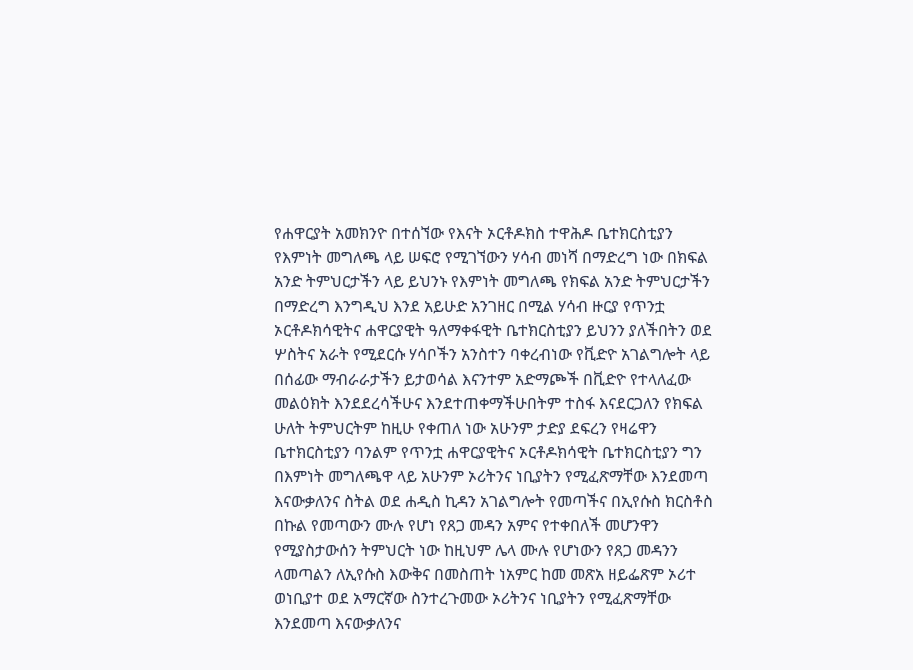የሐዋርያት አመክንዮ በተሰኘው የእናት ኦርቶዶክስ ተዋሕዶ ቤተክርስቲያን የእምነት መግለጫ ላይ ሠፍሮ የሚገኘውን ሃሳብ መነሻ በማድረግ ነው በክፍል አንድ ትምህርታችን ላይ ይህንኑ የእምነት መግለጫ የክፍል አንድ ትምህርታችን በማድረግ እንግዲህ እንደ አይሁድ አንገዘር በሚል ሃሳብ ዙርያ የጥንቷ ኦርቶዶክሳዊትና ሐዋርያዊት ዓለማቀፋዊት ቤተክርስቲያን ይህንን ያለችበትን ወደ ሦስትና አራት የሚደርሱ ሃሳቦችን አንስተን ባቀረብነው የቪድዮ አገልግሎት ላይ በሰፊው ማብራራታችን ይታወሳል እናንተም አድማጮች በቪድዮ የተላለፈው መልዕክት እንደደረሳችሁና እንደተጠቀማችሁበትም ተስፋ እናደርጋለን የክፍል ሁለት ትምህርትም ከዚሁ የቀጠለ ነው አሁንም ታድያ ደፍረን የዛሬዋን ቤተክርስቲያን ባንልም የጥንቷ ሐዋርያዊትና ኦርቶዶክሳዊት ቤተክርስቲያን ግን በእምነት መግለጫዋ ላይ አሁንም ኦሪትንና ነቢያትን የሚፈጽማቸው እንደመጣ እናውቃለንና ስትል ወደ ሐዲስ ኪዳን አገልግሎት የመጣችና በኢየሱስ ክርስቶስ በኩል የመጣውን ሙሉ የሆነ የጸጋ መዳን አምና የተቀበለች መሆንዋን የሚያስታውሰን ትምህርት ነው ከዚህም ሌላ ሙሉ የሆነውን የጸጋ መዳንን ላመጣልን ለኢየሱስ እውቅና በመስጠት ነአምር ከመ መጽአ ዘይፌጽም ኦሪተ ወነቢያተ ወደ አማርኛው ስንተረጉመው ኦሪትንና ነቢያትን የሚፈጽማቸው እንደመጣ እናውቃለንና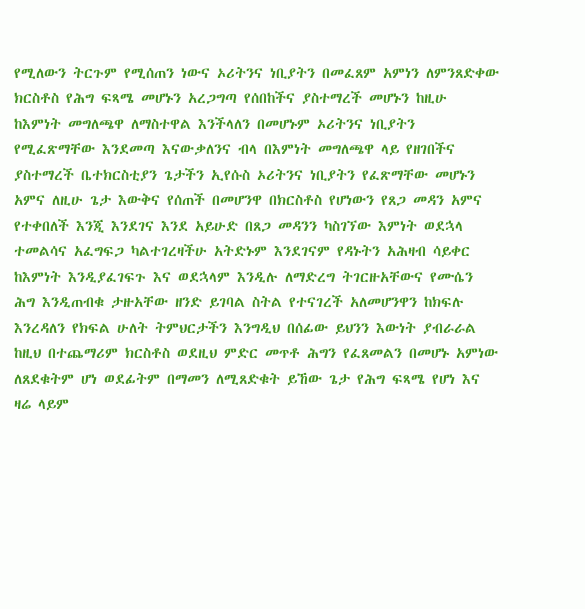የሚለውን ትርጉም የሚሰጠን ነውና ኦሪትንና ነቢያትን በመፈጸም አምነን ለምንጸድቀው ክርስቶስ የሕግ ፍጻሜ መሆኑን አረጋግጣ የሰበከችና ያስተማረች መሆኑን ከዚሁ ከእምነት መግለጫዋ ለማስተዋል እንችላለን በመሆኑም ኦሪትንና ነቢያትን የሚፈጽማቸው እንደመጣ እናውቃለንና ብላ በእምነት መግለጫዋ ላይ የዘገበችና ያስተማረች ቤተክርስቲያን ጌታችን ኢየሱስ ኦሪትንና ነቢያትን የፈጽማቸው መሆኑን አምና ለዚሁ ጌታ እውቅና የሰጠች በመሆንዋ በክርስቶስ የሆነውን የጸጋ መዳን አምና የተቀበለች እንጂ እንደገና እንደ አይሁድ በጸጋ መዳንን ካስገኘው እምነት ወደኋላ ተመልሳና አፈግፍጋ ካልተገረዛችሁ አትድኑም እንደገናም የዳኑትን አሕዛብ ሳይቀር ከእምነት እንዲያፈገፍጉ እና ወደኋላም እንዲሉ ለማድረግ ትገርዙአቸውና የሙሴን ሕግ እንዲጠብቁ ታዙአቸው ዘንድ ይገባል ስትል የተናገረች አለመሆንዋን ከክፍሉ እንረዳለን የክፍል ሁለት ትምህርታችን እንግዲህ በሰፊው ይህንን እውነት ያብራራል ከዚህ በተጨማሪም ክርስቶስ ወደዚህ ምድር መጥቶ ሕግን የፈጸመልን በመሆኑ አምነው ለጸደቁትም ሆነ ወደፊትም በማመን ለሚጸድቁት ይኸው ጌታ የሕግ ፍጻሜ የሆነ እና ዛሬ ላይም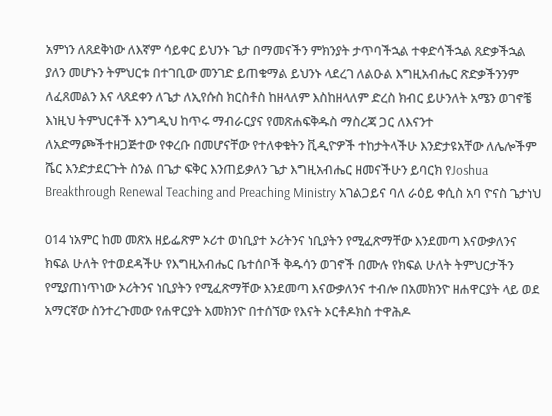አምነን ለጸደቅነው ለእኛም ሳይቀር ይህንኑ ጌታ በማመናችን ምክንያት ታጥባችኋል ተቀድሳችኋል ጸድቃችኋል ያለን መሆኑን ትምህርቱ በተገቢው መንገድ ይጠቁማል ይህንኑ ላደረገ ለልዑል እግዚአብሔር ጽድቃችንንም ለፈጸመልን እና ላጸደቀን ለጌታ ለኢየሱስ ክርስቶስ ከዘላለም እስከዘላለም ድረስ ክብር ይሁንለት አሜን ወገኖቼ እነዚህ ትምህርቶች እንግዲህ ከጥሩ ማብራርያና የመጽሐፍቅዱስ ማስረጃ ጋር ለእናንተ ለአድማጮችተዘጋጅተው የቀረቡ በመሆናቸው የተለቀቁትን ቪዲዮዎች ተከታትላችሁ እንድታዩአቸው ለሌሎችም ሼር እንድታደርጉት ስንል በጌታ ፍቅር እንጠይቃለን ጌታ እግዚአብሔር ዘመናችሁን ይባርክ የJoshua Breakthrough Renewal Teaching and Preaching Ministry አገልጋይና ባለ ራዕይ ቀሲስ አባ ዮናስ ጌታነህ

014 ነአምር ከመ መጽአ ዘይፌጽም ኦሪተ ወነቢያተ ኦሪትንና ነቢያትን የሚፈጽማቸው እንደመጣ እናውቃለንና ክፍል ሁለት የተወደዳችሁ የእግዚአብሔር ቤተሰቦች ቅዱሳን ወገኖች በሙሉ የክፍል ሁለት ትምህርታችን የሚያጠነጥነው ኦሪትንና ነቢያትን የሚፈጽማቸው እንደመጣ እናውቃለንና ተብሎ በአመክንዮ ዘሐዋርያት ላይ ወደ አማርኛው ስንተረጉመው የሐዋርያት አመክንዮ በተሰኘው የእናት ኦርቶዶክስ ተዋሕዶ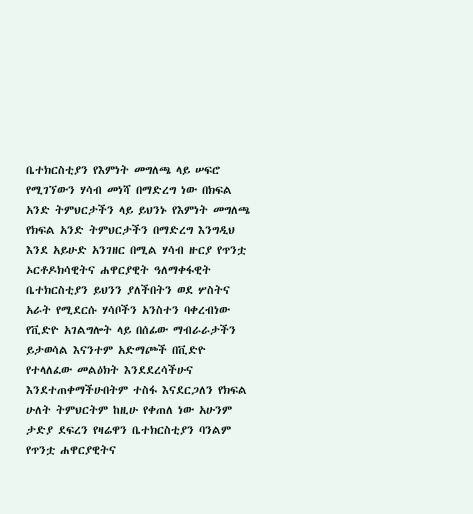ቤተክርስቲያን የእምነት መግለጫ ላይ ሠፍሮ የሚገኘውን ሃሳብ መነሻ በማድረግ ነው በክፍል አንድ ትምህርታችን ላይ ይህንኑ የእምነት መግለጫ የክፍል አንድ ትምህርታችን በማድረግ እንግዲህ እንደ አይሁድ አንገዘር በሚል ሃሳብ ዙርያ የጥንቷ ኦርቶዶክሳዊትና ሐዋርያዊት ዓለማቀፋዊት ቤተክርስቲያን ይህንን ያለችበትን ወደ ሦስትና አራት የሚደርሱ ሃሳቦችን አንስተን ባቀረብነው የቪድዮ አገልግሎት ላይ በሰፊው ማብራራታችን ይታወሳል እናንተም አድማጮች በቪድዮ የተላለፈው መልዕክት እንደደረሳችሁና እንደተጠቀማችሁበትም ተስፋ እናደርጋለን የክፍል ሁለት ትምህርትም ከዚሁ የቀጠለ ነው አሁንም ታድያ ደፍረን የዛሬዋን ቤተክርስቲያን ባንልም የጥንቷ ሐዋርያዊትና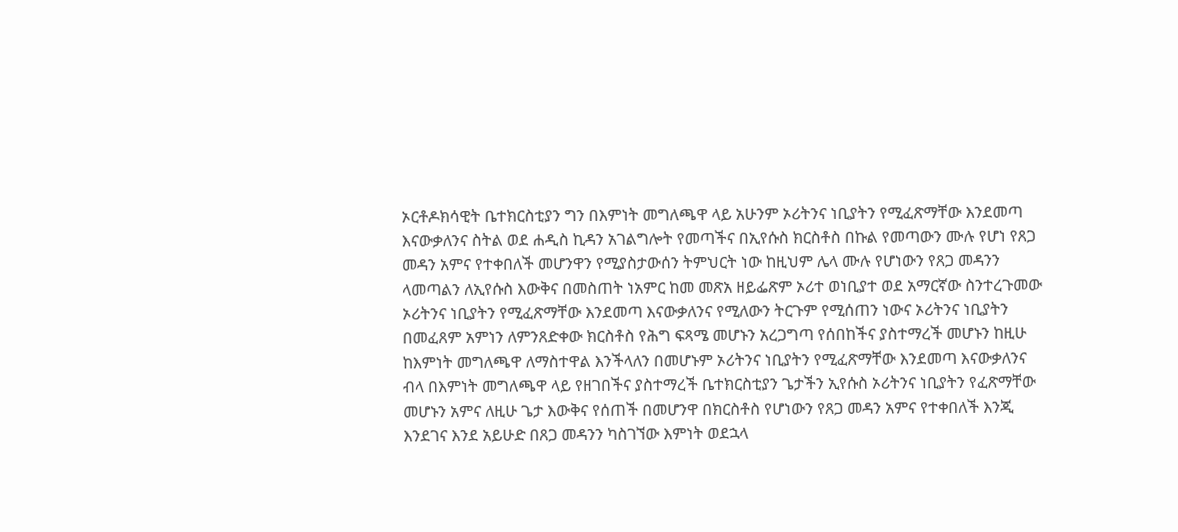ኦርቶዶክሳዊት ቤተክርስቲያን ግን በእምነት መግለጫዋ ላይ አሁንም ኦሪትንና ነቢያትን የሚፈጽማቸው እንደመጣ እናውቃለንና ስትል ወደ ሐዲስ ኪዳን አገልግሎት የመጣችና በኢየሱስ ክርስቶስ በኩል የመጣውን ሙሉ የሆነ የጸጋ መዳን አምና የተቀበለች መሆንዋን የሚያስታውሰን ትምህርት ነው ከዚህም ሌላ ሙሉ የሆነውን የጸጋ መዳንን ላመጣልን ለኢየሱስ እውቅና በመስጠት ነአምር ከመ መጽአ ዘይፌጽም ኦሪተ ወነቢያተ ወደ አማርኛው ስንተረጉመው ኦሪትንና ነቢያትን የሚፈጽማቸው እንደመጣ እናውቃለንና የሚለውን ትርጉም የሚሰጠን ነውና ኦሪትንና ነቢያትን በመፈጸም አምነን ለምንጸድቀው ክርስቶስ የሕግ ፍጻሜ መሆኑን አረጋግጣ የሰበከችና ያስተማረች መሆኑን ከዚሁ ከእምነት መግለጫዋ ለማስተዋል እንችላለን በመሆኑም ኦሪትንና ነቢያትን የሚፈጽማቸው እንደመጣ እናውቃለንና ብላ በእምነት መግለጫዋ ላይ የዘገበችና ያስተማረች ቤተክርስቲያን ጌታችን ኢየሱስ ኦሪትንና ነቢያትን የፈጽማቸው መሆኑን አምና ለዚሁ ጌታ እውቅና የሰጠች በመሆንዋ በክርስቶስ የሆነውን የጸጋ መዳን አምና የተቀበለች እንጂ እንደገና እንደ አይሁድ በጸጋ መዳንን ካስገኘው እምነት ወደኋላ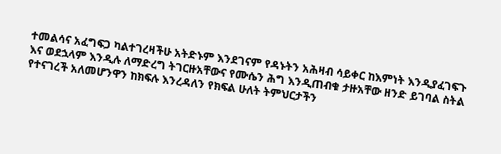ተመልሳና አፈግፍጋ ካልተገረዛችሁ አትድኑም እንደገናም የዳኑትን አሕዛብ ሳይቀር ከእምነት እንዲያፈገፍጉ እና ወደኋላም እንዲሉ ለማድረግ ትገርዙአቸውና የሙሴን ሕግ እንዲጠብቁ ታዙአቸው ዘንድ ይገባል ስትል የተናገረች አለመሆንዋን ከክፍሉ እንረዳለን የክፍል ሁለት ትምህርታችን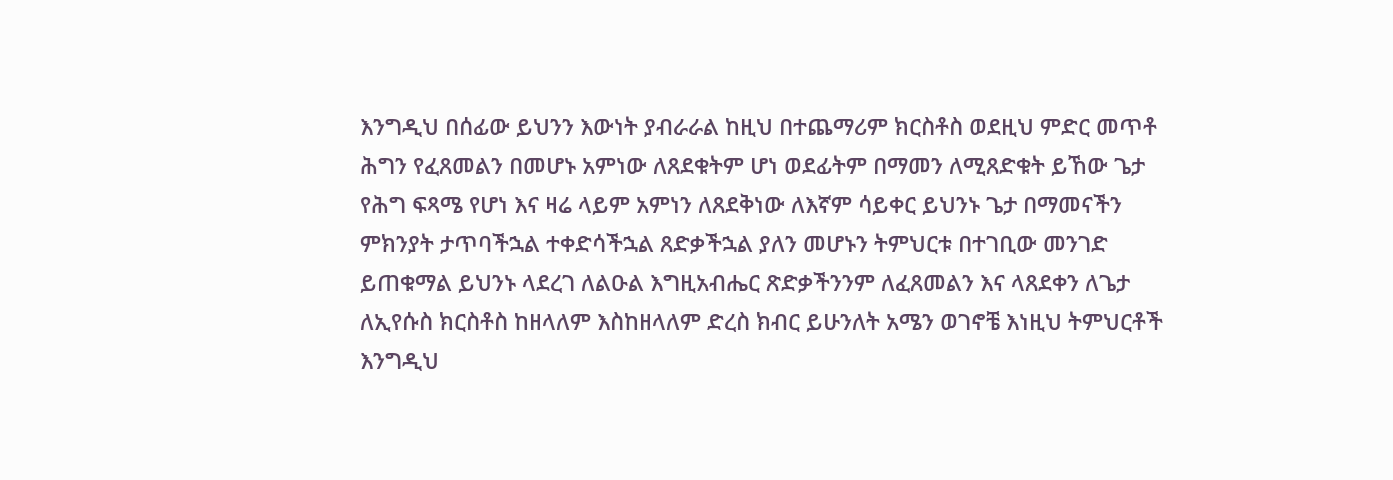እንግዲህ በሰፊው ይህንን እውነት ያብራራል ከዚህ በተጨማሪም ክርስቶስ ወደዚህ ምድር መጥቶ ሕግን የፈጸመልን በመሆኑ አምነው ለጸደቁትም ሆነ ወደፊትም በማመን ለሚጸድቁት ይኸው ጌታ የሕግ ፍጻሜ የሆነ እና ዛሬ ላይም አምነን ለጸደቅነው ለእኛም ሳይቀር ይህንኑ ጌታ በማመናችን ምክንያት ታጥባችኋል ተቀድሳችኋል ጸድቃችኋል ያለን መሆኑን ትምህርቱ በተገቢው መንገድ ይጠቁማል ይህንኑ ላደረገ ለልዑል እግዚአብሔር ጽድቃችንንም ለፈጸመልን እና ላጸደቀን ለጌታ ለኢየሱስ ክርስቶስ ከዘላለም እስከዘላለም ድረስ ክብር ይሁንለት አሜን ወገኖቼ እነዚህ ትምህርቶች እንግዲህ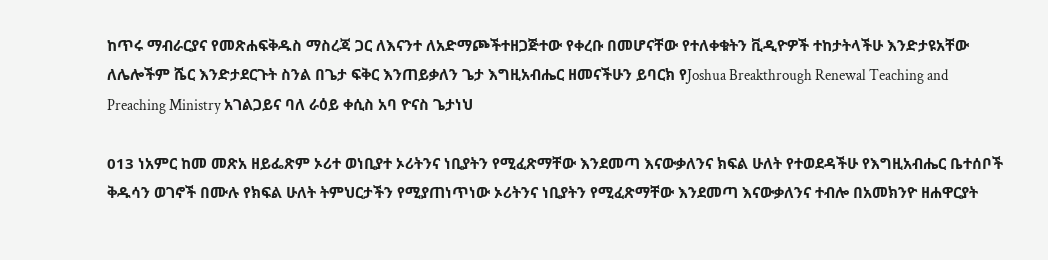ከጥሩ ማብራርያና የመጽሐፍቅዱስ ማስረጃ ጋር ለእናንተ ለአድማጮችተዘጋጅተው የቀረቡ በመሆናቸው የተለቀቁትን ቪዲዮዎች ተከታትላችሁ እንድታዩአቸው ለሌሎችም ሼር እንድታደርጉት ስንል በጌታ ፍቅር እንጠይቃለን ጌታ እግዚአብሔር ዘመናችሁን ይባርክ የJoshua Breakthrough Renewal Teaching and Preaching Ministry አገልጋይና ባለ ራዕይ ቀሲስ አባ ዮናስ ጌታነህ

013 ነአምር ከመ መጽአ ዘይፌጽም ኦሪተ ወነቢያተ ኦሪትንና ነቢያትን የሚፈጽማቸው እንደመጣ እናውቃለንና ክፍል ሁለት የተወደዳችሁ የእግዚአብሔር ቤተሰቦች ቅዱሳን ወገኖች በሙሉ የክፍል ሁለት ትምህርታችን የሚያጠነጥነው ኦሪትንና ነቢያትን የሚፈጽማቸው እንደመጣ እናውቃለንና ተብሎ በአመክንዮ ዘሐዋርያት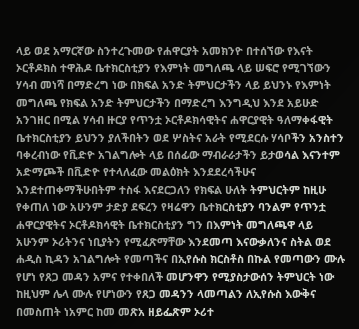ላይ ወደ አማርኛው ስንተረጉመው የሐዋርያት አመክንዮ በተሰኘው የእናት ኦርቶዶክስ ተዋሕዶ ቤተክርስቲያን የእምነት መግለጫ ላይ ሠፍሮ የሚገኘውን ሃሳብ መነሻ በማድረግ ነው በክፍል አንድ ትምህርታችን ላይ ይህንኑ የእምነት መግለጫ የክፍል አንድ ትምህርታችን በማድረግ እንግዲህ እንደ አይሁድ አንገዘር በሚል ሃሳብ ዙርያ የጥንቷ ኦርቶዶክሳዊትና ሐዋርያዊት ዓለማቀፋዊት ቤተክርስቲያን ይህንን ያለችበትን ወደ ሦስትና አራት የሚደርሱ ሃሳቦችን አንስተን ባቀረብነው የቪድዮ አገልግሎት ላይ በሰፊው ማብራራታችን ይታወሳል እናንተም አድማጮች በቪድዮ የተላለፈው መልዕክት እንደደረሳችሁና እንደተጠቀማችሁበትም ተስፋ እናደርጋለን የክፍል ሁለት ትምህርትም ከዚሁ የቀጠለ ነው አሁንም ታድያ ደፍረን የዛሬዋን ቤተክርስቲያን ባንልም የጥንቷ ሐዋርያዊትና ኦርቶዶክሳዊት ቤተክርስቲያን ግን በእምነት መግለጫዋ ላይ አሁንም ኦሪትንና ነቢያትን የሚፈጽማቸው እንደመጣ እናውቃለንና ስትል ወደ ሐዲስ ኪዳን አገልግሎት የመጣችና በኢየሱስ ክርስቶስ በኩል የመጣውን ሙሉ የሆነ የጸጋ መዳን አምና የተቀበለች መሆንዋን የሚያስታውሰን ትምህርት ነው ከዚህም ሌላ ሙሉ የሆነውን የጸጋ መዳንን ላመጣልን ለኢየሱስ እውቅና በመስጠት ነአምር ከመ መጽአ ዘይፌጽም ኦሪተ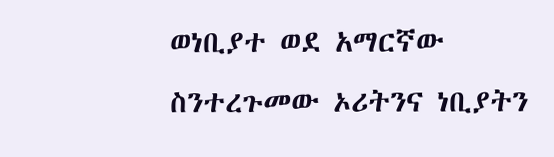ወነቢያተ ወደ አማርኛው ስንተረጉመው ኦሪትንና ነቢያትን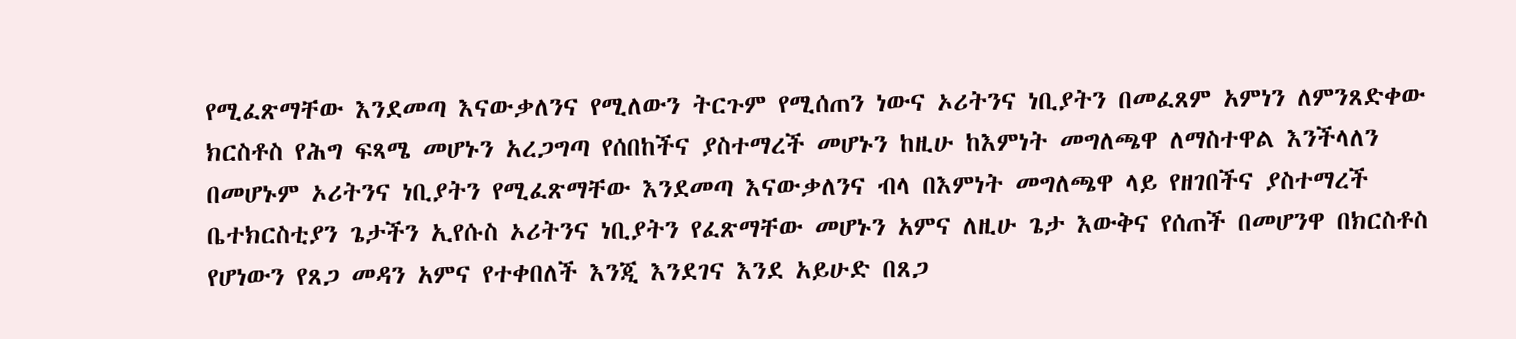የሚፈጽማቸው እንደመጣ እናውቃለንና የሚለውን ትርጉም የሚሰጠን ነውና ኦሪትንና ነቢያትን በመፈጸም አምነን ለምንጸድቀው ክርስቶስ የሕግ ፍጻሜ መሆኑን አረጋግጣ የሰበከችና ያስተማረች መሆኑን ከዚሁ ከእምነት መግለጫዋ ለማስተዋል እንችላለን በመሆኑም ኦሪትንና ነቢያትን የሚፈጽማቸው እንደመጣ እናውቃለንና ብላ በእምነት መግለጫዋ ላይ የዘገበችና ያስተማረች ቤተክርስቲያን ጌታችን ኢየሱስ ኦሪትንና ነቢያትን የፈጽማቸው መሆኑን አምና ለዚሁ ጌታ እውቅና የሰጠች በመሆንዋ በክርስቶስ የሆነውን የጸጋ መዳን አምና የተቀበለች እንጂ እንደገና እንደ አይሁድ በጸጋ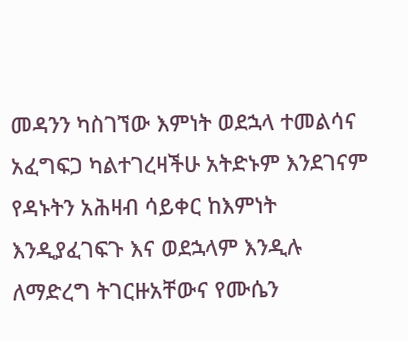መዳንን ካስገኘው እምነት ወደኋላ ተመልሳና አፈግፍጋ ካልተገረዛችሁ አትድኑም እንደገናም የዳኑትን አሕዛብ ሳይቀር ከእምነት እንዲያፈገፍጉ እና ወደኋላም እንዲሉ ለማድረግ ትገርዙአቸውና የሙሴን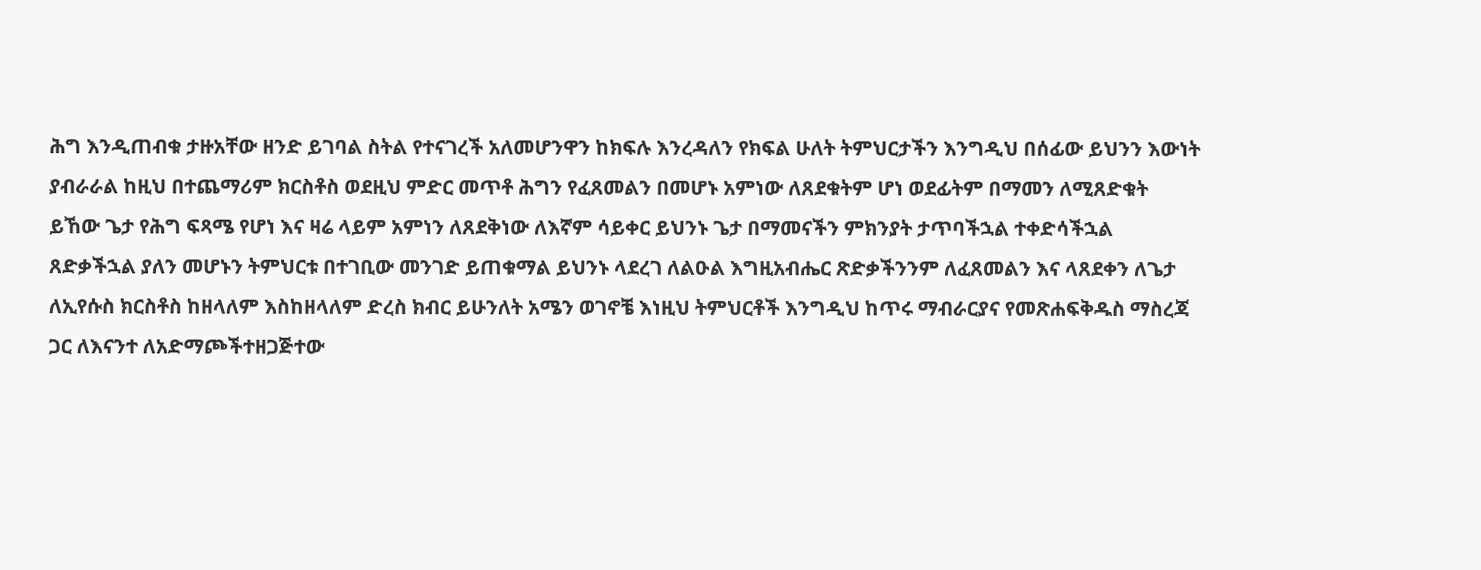ሕግ እንዲጠብቁ ታዙአቸው ዘንድ ይገባል ስትል የተናገረች አለመሆንዋን ከክፍሉ እንረዳለን የክፍል ሁለት ትምህርታችን እንግዲህ በሰፊው ይህንን እውነት ያብራራል ከዚህ በተጨማሪም ክርስቶስ ወደዚህ ምድር መጥቶ ሕግን የፈጸመልን በመሆኑ አምነው ለጸደቁትም ሆነ ወደፊትም በማመን ለሚጸድቁት ይኸው ጌታ የሕግ ፍጻሜ የሆነ እና ዛሬ ላይም አምነን ለጸደቅነው ለእኛም ሳይቀር ይህንኑ ጌታ በማመናችን ምክንያት ታጥባችኋል ተቀድሳችኋል ጸድቃችኋል ያለን መሆኑን ትምህርቱ በተገቢው መንገድ ይጠቁማል ይህንኑ ላደረገ ለልዑል እግዚአብሔር ጽድቃችንንም ለፈጸመልን እና ላጸደቀን ለጌታ ለኢየሱስ ክርስቶስ ከዘላለም እስከዘላለም ድረስ ክብር ይሁንለት አሜን ወገኖቼ እነዚህ ትምህርቶች እንግዲህ ከጥሩ ማብራርያና የመጽሐፍቅዱስ ማስረጃ ጋር ለእናንተ ለአድማጮችተዘጋጅተው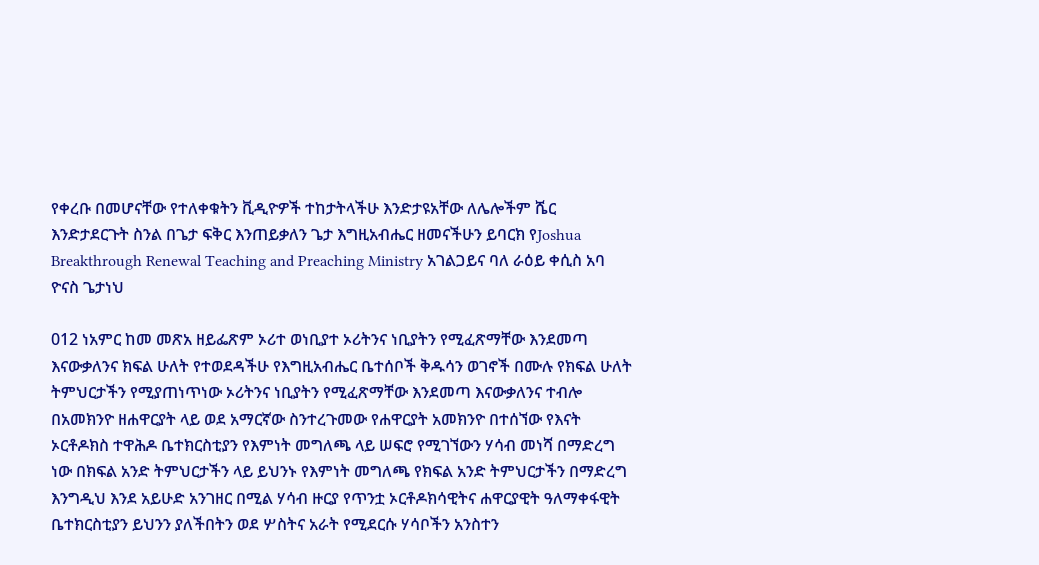የቀረቡ በመሆናቸው የተለቀቁትን ቪዲዮዎች ተከታትላችሁ እንድታዩአቸው ለሌሎችም ሼር እንድታደርጉት ስንል በጌታ ፍቅር እንጠይቃለን ጌታ እግዚአብሔር ዘመናችሁን ይባርክ የJoshua Breakthrough Renewal Teaching and Preaching Ministry አገልጋይና ባለ ራዕይ ቀሲስ አባ ዮናስ ጌታነህ

012 ነአምር ከመ መጽአ ዘይፌጽም ኦሪተ ወነቢያተ ኦሪትንና ነቢያትን የሚፈጽማቸው እንደመጣ እናውቃለንና ክፍል ሁለት የተወደዳችሁ የእግዚአብሔር ቤተሰቦች ቅዱሳን ወገኖች በሙሉ የክፍል ሁለት ትምህርታችን የሚያጠነጥነው ኦሪትንና ነቢያትን የሚፈጽማቸው እንደመጣ እናውቃለንና ተብሎ በአመክንዮ ዘሐዋርያት ላይ ወደ አማርኛው ስንተረጉመው የሐዋርያት አመክንዮ በተሰኘው የእናት ኦርቶዶክስ ተዋሕዶ ቤተክርስቲያን የእምነት መግለጫ ላይ ሠፍሮ የሚገኘውን ሃሳብ መነሻ በማድረግ ነው በክፍል አንድ ትምህርታችን ላይ ይህንኑ የእምነት መግለጫ የክፍል አንድ ትምህርታችን በማድረግ እንግዲህ እንደ አይሁድ አንገዘር በሚል ሃሳብ ዙርያ የጥንቷ ኦርቶዶክሳዊትና ሐዋርያዊት ዓለማቀፋዊት ቤተክርስቲያን ይህንን ያለችበትን ወደ ሦስትና አራት የሚደርሱ ሃሳቦችን አንስተን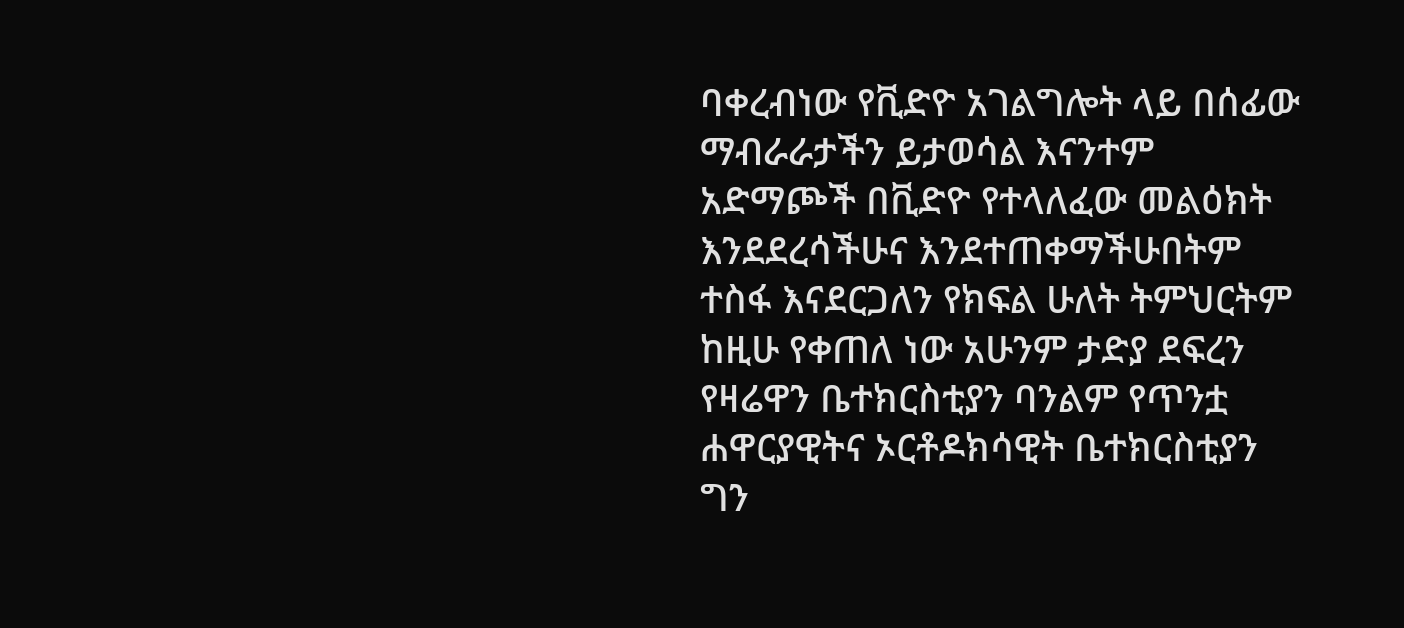ባቀረብነው የቪድዮ አገልግሎት ላይ በሰፊው ማብራራታችን ይታወሳል እናንተም አድማጮች በቪድዮ የተላለፈው መልዕክት እንደደረሳችሁና እንደተጠቀማችሁበትም ተስፋ እናደርጋለን የክፍል ሁለት ትምህርትም ከዚሁ የቀጠለ ነው አሁንም ታድያ ደፍረን የዛሬዋን ቤተክርስቲያን ባንልም የጥንቷ ሐዋርያዊትና ኦርቶዶክሳዊት ቤተክርስቲያን ግን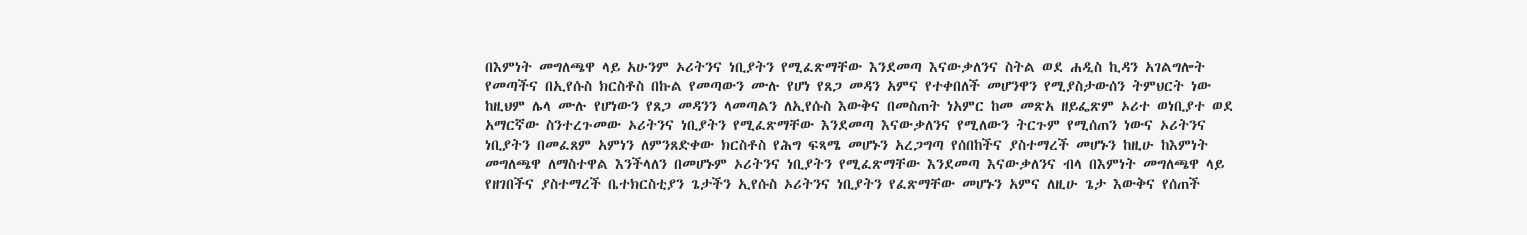በእምነት መግለጫዋ ላይ አሁንም ኦሪትንና ነቢያትን የሚፈጽማቸው እንደመጣ እናውቃለንና ስትል ወደ ሐዲስ ኪዳን አገልግሎት የመጣችና በኢየሱስ ክርስቶስ በኩል የመጣውን ሙሉ የሆነ የጸጋ መዳን አምና የተቀበለች መሆንዋን የሚያስታውሰን ትምህርት ነው ከዚህም ሌላ ሙሉ የሆነውን የጸጋ መዳንን ላመጣልን ለኢየሱስ እውቅና በመስጠት ነአምር ከመ መጽአ ዘይፌጽም ኦሪተ ወነቢያተ ወደ አማርኛው ስንተረጉመው ኦሪትንና ነቢያትን የሚፈጽማቸው እንደመጣ እናውቃለንና የሚለውን ትርጉም የሚሰጠን ነውና ኦሪትንና ነቢያትን በመፈጸም አምነን ለምንጸድቀው ክርስቶስ የሕግ ፍጻሜ መሆኑን አረጋግጣ የሰበከችና ያስተማረች መሆኑን ከዚሁ ከእምነት መግለጫዋ ለማስተዋል እንችላለን በመሆኑም ኦሪትንና ነቢያትን የሚፈጽማቸው እንደመጣ እናውቃለንና ብላ በእምነት መግለጫዋ ላይ የዘገበችና ያስተማረች ቤተክርስቲያን ጌታችን ኢየሱስ ኦሪትንና ነቢያትን የፈጽማቸው መሆኑን አምና ለዚሁ ጌታ እውቅና የሰጠች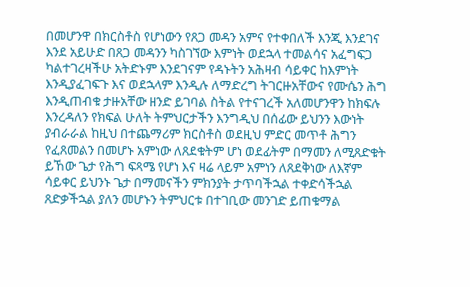በመሆንዋ በክርስቶስ የሆነውን የጸጋ መዳን አምና የተቀበለች እንጂ እንደገና እንደ አይሁድ በጸጋ መዳንን ካስገኘው እምነት ወደኋላ ተመልሳና አፈግፍጋ ካልተገረዛችሁ አትድኑም እንደገናም የዳኑትን አሕዛብ ሳይቀር ከእምነት እንዲያፈገፍጉ እና ወደኋላም እንዲሉ ለማድረግ ትገርዙአቸውና የሙሴን ሕግ እንዲጠብቁ ታዙአቸው ዘንድ ይገባል ስትል የተናገረች አለመሆንዋን ከክፍሉ እንረዳለን የክፍል ሁለት ትምህርታችን እንግዲህ በሰፊው ይህንን እውነት ያብራራል ከዚህ በተጨማሪም ክርስቶስ ወደዚህ ምድር መጥቶ ሕግን የፈጸመልን በመሆኑ አምነው ለጸደቁትም ሆነ ወደፊትም በማመን ለሚጸድቁት ይኸው ጌታ የሕግ ፍጻሜ የሆነ እና ዛሬ ላይም አምነን ለጸደቅነው ለእኛም ሳይቀር ይህንኑ ጌታ በማመናችን ምክንያት ታጥባችኋል ተቀድሳችኋል ጸድቃችኋል ያለን መሆኑን ትምህርቱ በተገቢው መንገድ ይጠቁማል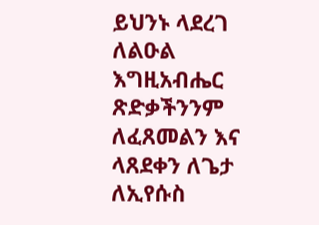ይህንኑ ላደረገ ለልዑል እግዚአብሔር ጽድቃችንንም ለፈጸመልን እና ላጸደቀን ለጌታ ለኢየሱስ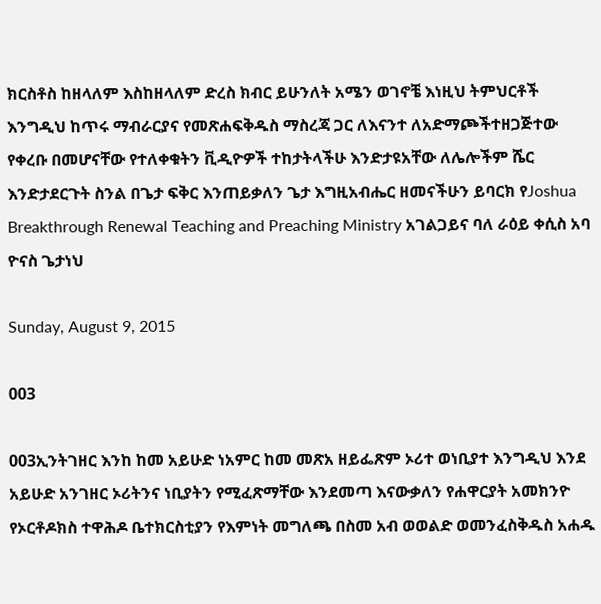ክርስቶስ ከዘላለም እስከዘላለም ድረስ ክብር ይሁንለት አሜን ወገኖቼ እነዚህ ትምህርቶች እንግዲህ ከጥሩ ማብራርያና የመጽሐፍቅዱስ ማስረጃ ጋር ለእናንተ ለአድማጮችተዘጋጅተው የቀረቡ በመሆናቸው የተለቀቁትን ቪዲዮዎች ተከታትላችሁ እንድታዩአቸው ለሌሎችም ሼር እንድታደርጉት ስንል በጌታ ፍቅር እንጠይቃለን ጌታ እግዚአብሔር ዘመናችሁን ይባርክ የJoshua Breakthrough Renewal Teaching and Preaching Ministry አገልጋይና ባለ ራዕይ ቀሲስ አባ ዮናስ ጌታነህ

Sunday, August 9, 2015

003

003ኢንትገዘር እንከ ከመ አይሁድ ነአምር ከመ መጽአ ዘይፌጽም ኦሪተ ወነቢያተ እንግዲህ እንደ አይሁድ አንገዘር ኦሪትንና ነቢያትን የሚፈጽማቸው እንደመጣ እናውቃለን የሐዋርያት አመክንዮ የኦርቶዶክስ ተዋሕዶ ቤተክርስቲያን የእምነት መግለጫ በስመ አብ ወወልድ ወመንፈስቅዱስ አሐዱ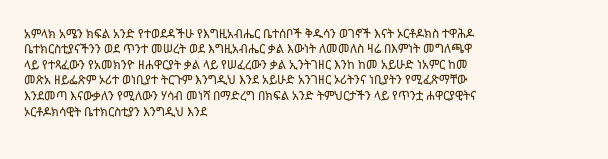አምላክ አሜን ክፍል አንድ የተወደዳችሁ የእግዚአብሔር ቤተሰቦች ቅዱሳን ወገኖች እናት ኦርቶዶክስ ተዋሕዶ ቤተክርስቲያናችንን ወደ ጥንተ መሠረት ወደ እግዚአብሔር ቃል እውነት ለመመለስ ዛሬ በእምነት መግለጫዋ ላይ የተጻፈውን የአመክንዮ ዘሐዋርያት ቃል ላይ የሠፈረውን ቃል ኢንትገዘር እንከ ከመ አይሁድ ነአምር ከመ መጽአ ዘይፌጽም ኦሪተ ወነቢያተ ትርጉም እንግዲህ እንደ አይሁድ አንገዘር ኦሪትንና ነቢያትን የሚፈጽማቸው እንደመጣ እናውቃለን የሚለውን ሃሳብ መነሻ በማድረግ በክፍል አንድ ትምህርታችን ላይ የጥንቷ ሐዋርያዊትና ኦርቶዶክሳዊት ቤተክርስቲያን እንግዲህ እንደ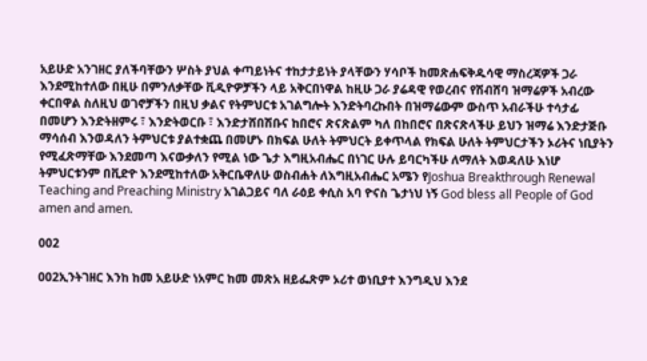አይሁድ አንገዘር ያለችባቸውን ሦስት ያህል ቀጣይነትና ተከታታይነት ያላቸውን ሃሳቦች ከመጽሐፍቅዱሳዊ ማስረጃዎች ጋራ እንደሚከተለው በዚሁ በምንለቃቸው ቪዲዮዎቻችን ላይ አቅርበነዋል ከዚሁ ጋራ ያሬዳዊ የወረብና የሽብሸባ ዝማሬዎች አብረው ቀርበዋል ስለዚህ ወገኖቻችን በዚህ ቃልና የትምህርቱ አገልግሎት እንድትባረኩበት በዝማሬውም ውስጥ አብራችሁ ተሳታፊ በመሆን እንድትዘምሩ ፣ እንድትወርቡ ፣ እንድታሸበሽቡና ከበሮና ጽናጽልም ካለ በከበሮና በጽናጽላችሁ ይህን ዝማሬ እንድታጅቡ ማሳሰብ እንወዳለን ትምህርቱ ያልተቋጨ በመሆኑ በክፍል ሁለት ትምህርት ይቀጥላል የክፍል ሁለት ትምህርታችን ኦሪትና ነቢያትን የሚፈጽማቸው እንደመጣ እናውቃለን የሚል ነው ጌታ እግዚአብሔር በነገር ሁሉ ይባርካችሁ ለማለት እወዳለሁ እነሆ ትምህርቱንም በቪድዮ እንደሚከተለው አቅርቤዋለሁ ወስብሐት ለእግዚአብሔር አሜን የJoshua Breakthrough Renewal Teaching and Preaching Ministry አገልጋይና ባለ ራዕይ ቀሲስ አባ ዮናስ ጌታነህ ነኝ God bless all People of God amen and amen.

002

002ኢንትገዘር እንከ ከመ አይሁድ ነአምር ከመ መጽአ ዘይፌጽም ኦሪተ ወነቢያተ እንግዲህ እንደ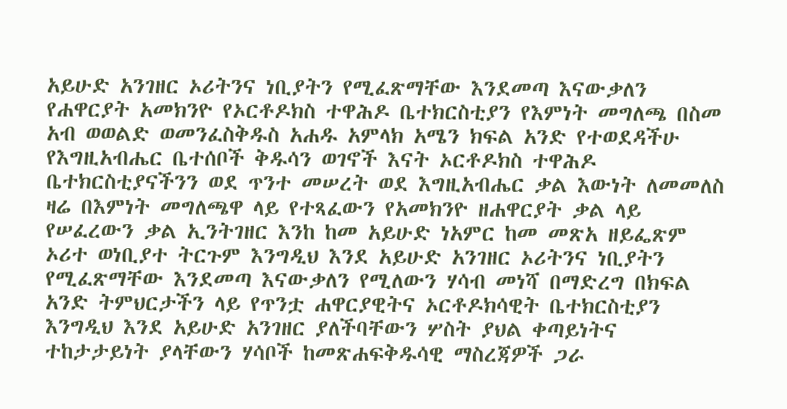አይሁድ አንገዘር ኦሪትንና ነቢያትን የሚፈጽማቸው እንደመጣ እናውቃለን የሐዋርያት አመክንዮ የኦርቶዶክስ ተዋሕዶ ቤተክርስቲያን የእምነት መግለጫ በስመ አብ ወወልድ ወመንፈስቅዱስ አሐዱ አምላክ አሜን ክፍል አንድ የተወደዳችሁ የእግዚአብሔር ቤተሰቦች ቅዱሳን ወገኖች እናት ኦርቶዶክስ ተዋሕዶ ቤተክርስቲያናችንን ወደ ጥንተ መሠረት ወደ እግዚአብሔር ቃል እውነት ለመመለስ ዛሬ በእምነት መግለጫዋ ላይ የተጻፈውን የአመክንዮ ዘሐዋርያት ቃል ላይ የሠፈረውን ቃል ኢንትገዘር እንከ ከመ አይሁድ ነአምር ከመ መጽአ ዘይፌጽም ኦሪተ ወነቢያተ ትርጉም እንግዲህ እንደ አይሁድ አንገዘር ኦሪትንና ነቢያትን የሚፈጽማቸው እንደመጣ እናውቃለን የሚለውን ሃሳብ መነሻ በማድረግ በክፍል አንድ ትምህርታችን ላይ የጥንቷ ሐዋርያዊትና ኦርቶዶክሳዊት ቤተክርስቲያን እንግዲህ እንደ አይሁድ አንገዘር ያለችባቸውን ሦስት ያህል ቀጣይነትና ተከታታይነት ያላቸውን ሃሳቦች ከመጽሐፍቅዱሳዊ ማስረጃዎች ጋራ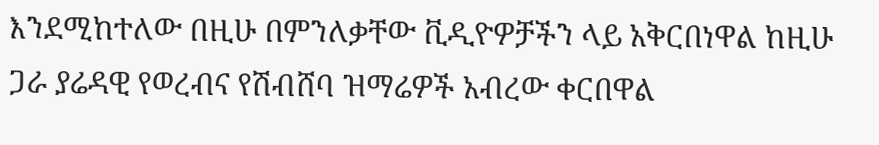እንደሚከተለው በዚሁ በምንለቃቸው ቪዲዮዎቻችን ላይ አቅርበነዋል ከዚሁ ጋራ ያሬዳዊ የወረብና የሽብሸባ ዝማሬዎች አብረው ቀርበዋል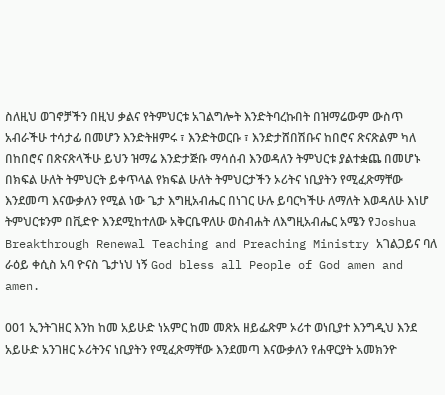ስለዚህ ወገኖቻችን በዚህ ቃልና የትምህርቱ አገልግሎት እንድትባረኩበት በዝማሬውም ውስጥ አብራችሁ ተሳታፊ በመሆን እንድትዘምሩ ፣ እንድትወርቡ ፣ እንድታሸበሽቡና ከበሮና ጽናጽልም ካለ በከበሮና በጽናጽላችሁ ይህን ዝማሬ እንድታጅቡ ማሳሰብ እንወዳለን ትምህርቱ ያልተቋጨ በመሆኑ በክፍል ሁለት ትምህርት ይቀጥላል የክፍል ሁለት ትምህርታችን ኦሪትና ነቢያትን የሚፈጽማቸው እንደመጣ እናውቃለን የሚል ነው ጌታ እግዚአብሔር በነገር ሁሉ ይባርካችሁ ለማለት እወዳለሁ እነሆ ትምህርቱንም በቪድዮ እንደሚከተለው አቅርቤዋለሁ ወስብሐት ለእግዚአብሔር አሜን የJoshua Breakthrough Renewal Teaching and Preaching Ministry አገልጋይና ባለ ራዕይ ቀሲስ አባ ዮናስ ጌታነህ ነኝ God bless all People of God amen and amen.

001 ኢንትገዘር እንከ ከመ አይሁድ ነአምር ከመ መጽአ ዘይፌጽም ኦሪተ ወነቢያተ እንግዲህ እንደ አይሁድ አንገዘር ኦሪትንና ነቢያትን የሚፈጽማቸው እንደመጣ እናውቃለን የሐዋርያት አመክንዮ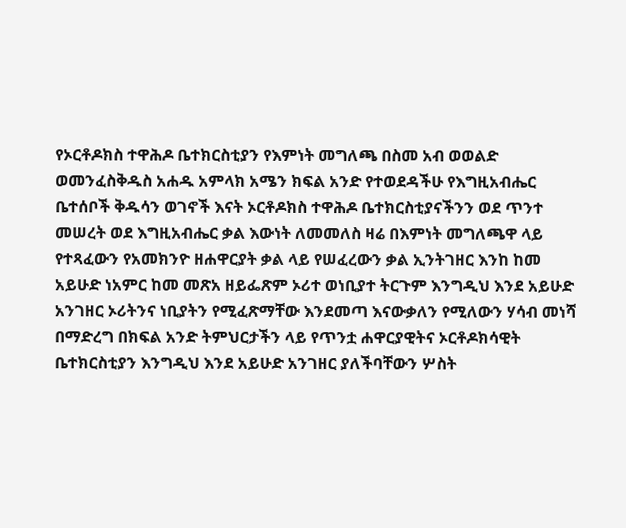የኦርቶዶክስ ተዋሕዶ ቤተክርስቲያን የእምነት መግለጫ በስመ አብ ወወልድ ወመንፈስቅዱስ አሐዱ አምላክ አሜን ክፍል አንድ የተወደዳችሁ የእግዚአብሔር ቤተሰቦች ቅዱሳን ወገኖች እናት ኦርቶዶክስ ተዋሕዶ ቤተክርስቲያናችንን ወደ ጥንተ መሠረት ወደ እግዚአብሔር ቃል እውነት ለመመለስ ዛሬ በእምነት መግለጫዋ ላይ የተጻፈውን የአመክንዮ ዘሐዋርያት ቃል ላይ የሠፈረውን ቃል ኢንትገዘር እንከ ከመ አይሁድ ነአምር ከመ መጽአ ዘይፌጽም ኦሪተ ወነቢያተ ትርጉም እንግዲህ እንደ አይሁድ አንገዘር ኦሪትንና ነቢያትን የሚፈጽማቸው እንደመጣ እናውቃለን የሚለውን ሃሳብ መነሻ በማድረግ በክፍል አንድ ትምህርታችን ላይ የጥንቷ ሐዋርያዊትና ኦርቶዶክሳዊት ቤተክርስቲያን እንግዲህ እንደ አይሁድ አንገዘር ያለችባቸውን ሦስት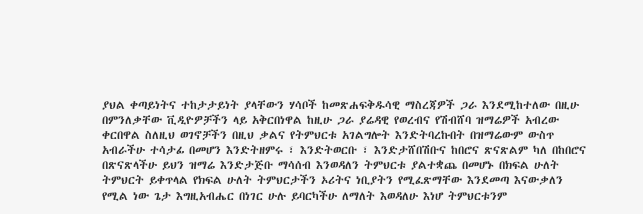ያህል ቀጣይነትና ተከታታይነት ያላቸውን ሃሳቦች ከመጽሐፍቅዱሳዊ ማስረጃዎች ጋራ እንደሚከተለው በዚሁ በምንለቃቸው ቪዲዮዎቻችን ላይ አቅርበነዋል ከዚሁ ጋራ ያሬዳዊ የወረብና የሽብሸባ ዝማሬዎች አብረው ቀርበዋል ስለዚህ ወገኖቻችን በዚህ ቃልና የትምህርቱ አገልግሎት እንድትባረኩበት በዝማሬውም ውስጥ አብራችሁ ተሳታፊ በመሆን እንድትዘምሩ ፣ እንድትወርቡ ፣ እንድታሸበሽቡና ከበሮና ጽናጽልም ካለ በከበሮና በጽናጽላችሁ ይህን ዝማሬ እንድታጅቡ ማሳሰብ እንወዳለን ትምህርቱ ያልተቋጨ በመሆኑ በክፍል ሁለት ትምህርት ይቀጥላል የክፍል ሁለት ትምህርታችን ኦሪትና ነቢያትን የሚፈጽማቸው እንደመጣ እናውቃለን የሚል ነው ጌታ እግዚአብሔር በነገር ሁሉ ይባርካችሁ ለማለት እወዳለሁ እነሆ ትምህርቱንም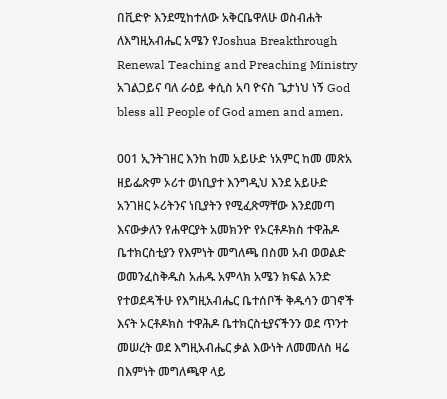በቪድዮ እንደሚከተለው አቅርቤዋለሁ ወስብሐት ለእግዚአብሔር አሜን የJoshua Breakthrough Renewal Teaching and Preaching Ministry አገልጋይና ባለ ራዕይ ቀሲስ አባ ዮናስ ጌታነህ ነኝ God bless all People of God amen and amen.

001 ኢንትገዘር እንከ ከመ አይሁድ ነአምር ከመ መጽአ ዘይፌጽም ኦሪተ ወነቢያተ እንግዲህ እንደ አይሁድ አንገዘር ኦሪትንና ነቢያትን የሚፈጽማቸው እንደመጣ እናውቃለን የሐዋርያት አመክንዮ የኦርቶዶክስ ተዋሕዶ ቤተክርስቲያን የእምነት መግለጫ በስመ አብ ወወልድ ወመንፈስቅዱስ አሐዱ አምላክ አሜን ክፍል አንድ የተወደዳችሁ የእግዚአብሔር ቤተሰቦች ቅዱሳን ወገኖች እናት ኦርቶዶክስ ተዋሕዶ ቤተክርስቲያናችንን ወደ ጥንተ መሠረት ወደ እግዚአብሔር ቃል እውነት ለመመለስ ዛሬ በእምነት መግለጫዋ ላይ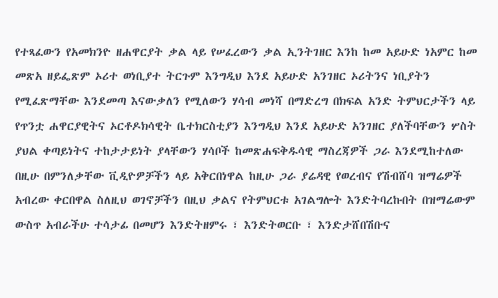የተጻፈውን የአመክንዮ ዘሐዋርያት ቃል ላይ የሠፈረውን ቃል ኢንትገዘር እንከ ከመ አይሁድ ነአምር ከመ መጽአ ዘይፌጽም ኦሪተ ወነቢያተ ትርጉም እንግዲህ እንደ አይሁድ አንገዘር ኦሪትንና ነቢያትን የሚፈጽማቸው እንደመጣ እናውቃለን የሚለውን ሃሳብ መነሻ በማድረግ በክፍል አንድ ትምህርታችን ላይ የጥንቷ ሐዋርያዊትና ኦርቶዶክሳዊት ቤተክርስቲያን እንግዲህ እንደ አይሁድ አንገዘር ያለችባቸውን ሦስት ያህል ቀጣይነትና ተከታታይነት ያላቸውን ሃሳቦች ከመጽሐፍቅዱሳዊ ማስረጃዎች ጋራ እንደሚከተለው በዚሁ በምንለቃቸው ቪዲዮዎቻችን ላይ አቅርበነዋል ከዚሁ ጋራ ያሬዳዊ የወረብና የሽብሸባ ዝማሬዎች አብረው ቀርበዋል ስለዚህ ወገኖቻችን በዚህ ቃልና የትምህርቱ አገልግሎት እንድትባረኩበት በዝማሬውም ውስጥ አብራችሁ ተሳታፊ በመሆን እንድትዘምሩ ፣ እንድትወርቡ ፣ እንድታሸበሽቡና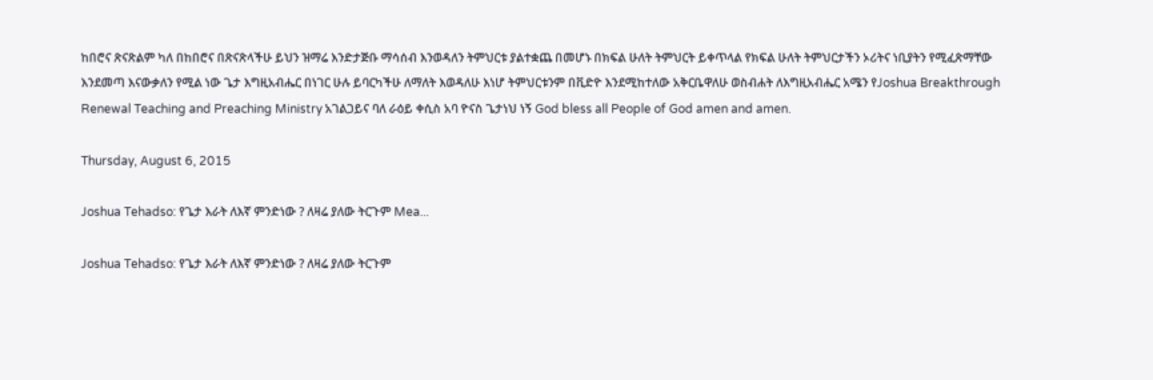ከበሮና ጽናጽልም ካለ በከበሮና በጽናጽላችሁ ይህን ዝማሬ እንድታጅቡ ማሳሰብ እንወዳለን ትምህርቱ ያልተቋጨ በመሆኑ በክፍል ሁለት ትምህርት ይቀጥላል የክፍል ሁለት ትምህርታችን ኦሪትና ነቢያትን የሚፈጽማቸው እንደመጣ እናውቃለን የሚል ነው ጌታ እግዚአብሔር በነገር ሁሉ ይባርካችሁ ለማለት እወዳለሁ እነሆ ትምህርቱንም በቪድዮ እንደሚከተለው አቅርቤዋለሁ ወስብሐት ለእግዚአብሔር አሜን የJoshua Breakthrough Renewal Teaching and Preaching Ministry አገልጋይና ባለ ራዕይ ቀሲስ አባ ዮናስ ጌታነህ ነኝ God bless all People of God amen and amen.

Thursday, August 6, 2015

Joshua Tehadso: የጌታ እራት ለእኛ ምንድነው ? ለዛሬ ያለው ትርጉም Mea...

Joshua Tehadso: የጌታ እራት ለእኛ ምንድነው ? ለዛሬ ያለው ትርጉም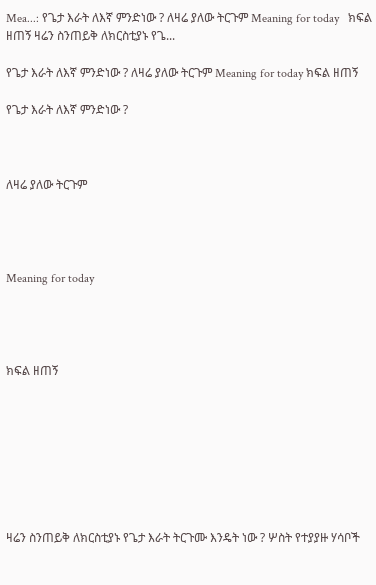Mea...: የጌታ እራት ለእኛ ምንድነው ? ለዛሬ ያለው ትርጉም Meaning for today   ክፍል ዘጠኝ ዛሬን ስንጠይቅ ለክርስቲያኑ የጌ...

የጌታ እራት ለእኛ ምንድነው ? ለዛሬ ያለው ትርጉም Meaning for today ክፍል ዘጠኝ

የጌታ እራት ለእኛ ምንድነው ?



ለዛሬ ያለው ትርጉም




Meaning for today




ክፍል ዘጠኝ








ዛሬን ስንጠይቅ ለክርስቲያኑ የጌታ እራት ትርጉሙ እንዴት ነው ? ሦስት የተያያዙ ሃሳቦች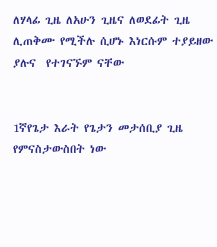ለሃላፊ ጊዜ ለአሁን ጊዜና ለወደፊት ጊዜ ሊጠቅሙ የሚችሉ ሲሆኑ እነርሱም ተያይዘው ያሉና  የተገናኙም ናቸው


1ኛየጌታ እራት የጌታን መታሰቢያ ጊዜ    የምናስታውስበት ነው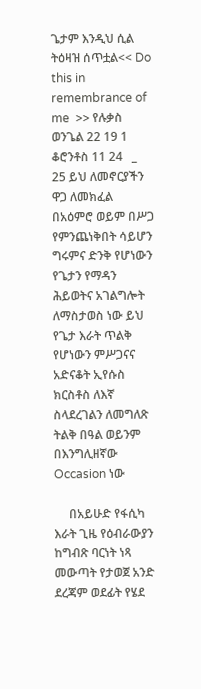ጌታም እንዲህ ሲል ትዕዛዝ ሰጥቷል<< Do this in remembrance of me  >> የሉቃስ ወንጌል 22 19 1 ቆሮንቶስ 11 24   _  25 ይህ ለመኖርያችን ዋጋ ለመክፈል በአዕምሮ ወይም በሥጋ የምንጨነቅበት ሳይሆን ግሩምና ድንቅ የሆነውን የጌታን የማዳን ሕይወትና አገልግሎት ለማስታወስ ነው ይህ የጌታ እራት ጥልቅ የሆነውን ምሥጋናና አድናቆት ኢየሱስ ክርስቶስ ለእኛ ስላደረገልን ለመግለጽ ትልቅ በዓል ወይንም በእንግሊዘኛው Occasion ነው

     በአይሁድ የፋሲካ እራት ጊዜ የዕብራውያን ከግብጽ ባርነት ነጻ መውጣት የታወጀ አንድ ደረጃም ወደፊት የሄደ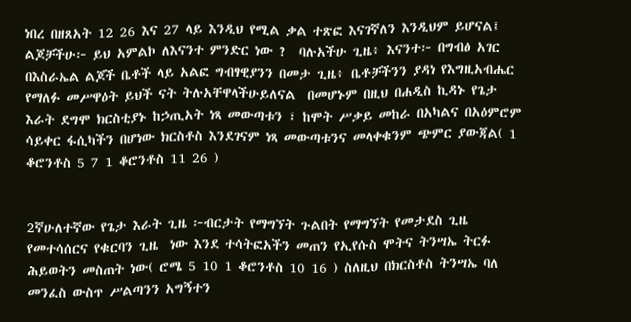ነበረ በዘጸአት 12 26 እና 27 ላይ እንዲህ የሚል ቃል ተጽፎ እናገኛለን እንዲህም ይሆናል፤ ልጆቻችሁ፦ ይህ አምልኮ ለእናንተ ምንድር ነው ?  ባሉአችሁ ጊዜ፥ እናንተ፦ በግብፅ አገር በእስራኤል ልጆች ቤቶች ላይ አልፎ ግብፃዊያንን በመታ ጊዜ፥ ቤቶቻችንን ያዳነ የእግዚአብሔር የማለፉ መሥዋዕት ይህች ናት ትሉአቸዋላችሁይለናል  በመሆኑም በዚህ በሐዲስ ኪዳኑ የጌታ እራት ደግሞ ክርስቲያኑ ከኃጢአት ነጻ መውጣቱን ፣ ከሞት ሥቃይ መከራ በአካልና በአዕምሮም  ሳይቀር ፋሲካችን በሆነው ክርስቶስ እንደገናም ነጻ መውጣቱንና መላቀቁንም ጭምር ያውጃል( 1 ቆሮንቶስ 5 7 1 ቆሮንቶስ 11 26 )


2ኛሁለተኛው የጌታ እራት ጊዜ ፦ብርታት የማግኘት ጉልበት የማግኘት የመታደስ ጊዜ የመተሳሰርና የቁርባን ጊዜ  ነው እንደ ተሳትፎአችን መጠን የኢየሱስ ሞትና ትንሣኤ ትርፉ ሕይወትን መስጠት ነው( ሮሜ 5 10 1 ቆሮንቶስ 10 16 ) ስለዚህ በክርስቶስ ትንሣኤ ባለ መንፈስ ውስጥ ሥልጣንን አግኝተን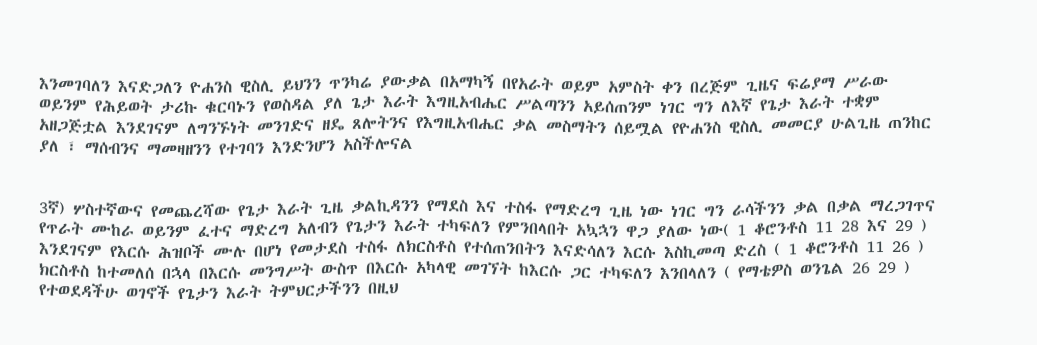እንመገባለን እናድጋለን ዮሐንስ ዊስሊ ይህንን ጥንካሬ ያውቃል በአማካኝ በየአራት ወይም አምስት ቀን በረጅም ጊዜና ፍሬያማ ሥራው ወይንም የሕይወት ታሪኩ ቁርባኑን የወስዳል ያለ ጌታ እራት እግዚአብሔር ሥልጣንን አይሰጠንም ነገር ግን ለእኛ የጌታ እራት ተቋም አዘጋጅቷል እንደገናም ለግንኙነት መንገድና ዘዴ ጸሎትንና የእግዚአብሔር ቃል መስማትን ሰይሟል የዮሐንስ ዊስሊ መመርያ ሁልጊዜ ጠንከር ያለ ፣ ማሰብንና ማመዛዘንን የተገባን እንድንሆን አስችሎናል


3ኛ) ሦስተኛውና የመጨረሻው የጌታ እራት ጊዜ ቃልኪዳንን የማደስ እና ተስፋ የማድረግ ጊዜ ነው ነገር ግን ራሳችንን ቃል በቃል ማረጋገጥና የጥራት ሙከራ ወይንም ፈተና ማድረግ አለብን የጌታን እራት ተካፍለን የምንበላበት አኳኋን ዋጋ ያለው ነው( 1 ቆሮንቶስ 11 28 እና 29 ) እንደገናም የእርሱ ሕዝቦች ሙሉ በሆነ የመታደስ ተስፋ ለክርስቶስ የተሰጠንበትን እናድሳለን እርሱ እስኪመጣ ድረስ ( 1 ቆሮንቶስ 11 26 ) ክርስቶስ ከተመለሰ በኋላ በእርሱ መንግሥት ውስጥ በእርሱ አካላዊ መገኘት ከእርሱ ጋር ተካፍለን እንበላለን ( የማቴዎስ ወንጌል 26 29 ) የተወደዳችሁ ወገኖች የጌታን እራት ትምህርታችንን በዚህ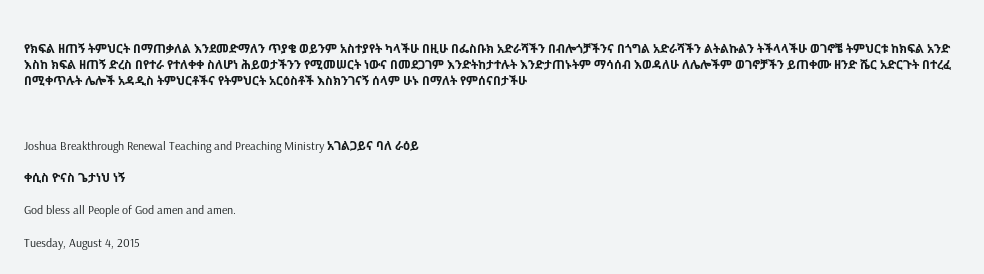የክፍል ዘጠኝ ትምህርት በማጠቃለል እንደመድማለን ጥያቄ ወይንም አስተያየት ካላችሁ በዚሁ በፌስቡክ አድራሻችን በብሎጎቻችንና በጎግል አድራሻችን ልትልኩልን ትችላላችሁ ወገኖቼ ትምህርቱ ከክፍል አንድ እስከ ክፍል ዘጠኝ ድረስ በየተራ የተለቀቀ ስለሆነ ሕይወታችንን የሚመሠርት ነውና በመደጋገም እንድትከታተሉት እንድታጠኑትም ማሳሰብ እወዳለሁ ለሌሎችም ወገኖቻችን ይጠቀሙ ዘንድ ሼር አድርጉት በተረፈ በሚቀጥሉት ሌሎች አዳዲስ ትምህርቶችና የትምህርት አርዕስቶች እስክንገናኝ ሰላም ሁኑ በማለት የምሰናበታችሁ



Joshua Breakthrough Renewal Teaching and Preaching Ministry አገልጋይና ባለ ራዕይ

ቀሲስ ዮናስ ጌታነህ ነኝ

God bless all People of God amen and amen.

Tuesday, August 4, 2015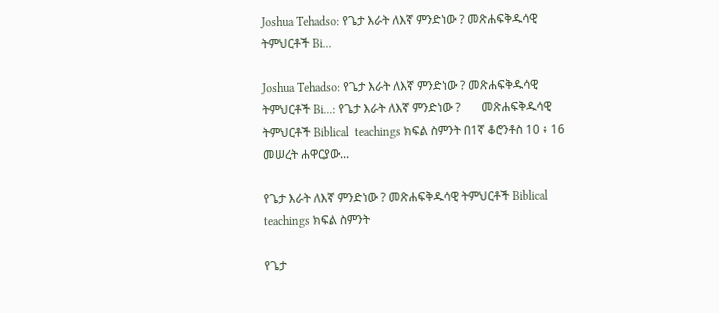Joshua Tehadso: የጌታ እራት ለእኛ ምንድነው ? መጽሐፍቅዱሳዊ ትምህርቶች Bi...

Joshua Tehadso: የጌታ እራት ለእኛ ምንድነው ? መጽሐፍቅዱሳዊ ትምህርቶች Bi...: የጌታ እራት ለእኛ ምንድነው ?       መጽሐፍቅዱሳዊ ትምህርቶች Biblical  teachings ክፍል ስምንት በ1ኛ ቆሮንቶስ 10 ፥ 16 መሠረት ሐዋርያው...

የጌታ እራት ለእኛ ምንድነው ? መጽሐፍቅዱሳዊ ትምህርቶች Biblical teachings ክፍል ስምንት

የጌታ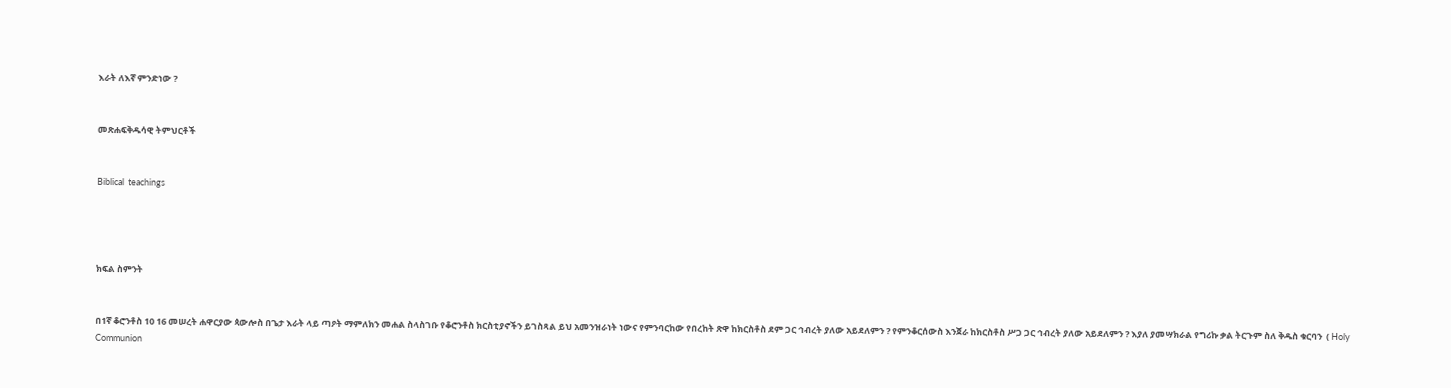እራት ለእኛ ምንድነው ?


መጽሐፍቅዱሳዊ ትምህርቶች


Biblical  teachings




ክፍል ስምንት


በ1ኛ ቆሮንቶስ 10 16 መሠረት ሐዋርያው ጳውሎስ በጌታ እራት ላይ ጣዖት ማምለክን መሐል ስላስገቡ የቆሮንቶስ ክርስቲያኖችን ይገስጻል ይህ አመንዝራነት ነውና የምንባርከው የበረከት ጽዋ ከክርስቶስ ደም ጋር ኅብረት ያለው አይደለምን ? የምንቆርሰውስ እንጀራ ከክርስቶስ ሥጋ ጋር ኅብረት ያለው አይደለምን ? እያለ ያመሣክራል የግሪኩ ቃል ትርጉም ስለ ቅዱስ ቁርባን  ( Holy Communion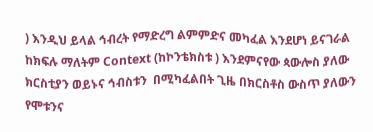) እንዲህ ይላል ኅብረት የማድረግ ልምምድና መካፈል እንደሆነ ይናገራል ከክፍሉ ማለትም Context (ከኮንቴክስቱ ) እንደምናየው ጳውሎስ ያለው ክርስቲያን ወይኑና ኅብስቱን  በሚካፈልበት ጊዜ በክርስቶስ ውስጥ ያለውን የሞቱንና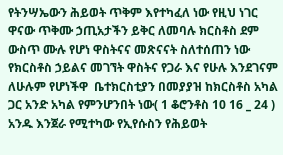የትንሣኤውን ሕይወት ጥቅም እየተካፈለ ነው የዚህ ነገር ዋናው ጥቅሙ ኃጢአታችን ይቅር ለመባሉ ክርስቶስ ደም ውስጥ ሙሉ የሆነ ዋስትናና መጽናናት ስለተሰጠን ነው የክርስቶስ ኃይልና መገኘት ዋስትና የጋራ እና የሁሉ እንደገናም ለሁሉም የሆነችዋ  ቤተክርስቲያን በመያያዝ ከክርስቶስ አካል ጋር አንድ አካል የምንሆንበት ነው( 1 ቆሮንቶስ 10 16 _ 24 ) አንዱ እንጀራ የሚተካው የኢየሱስን የሕይወት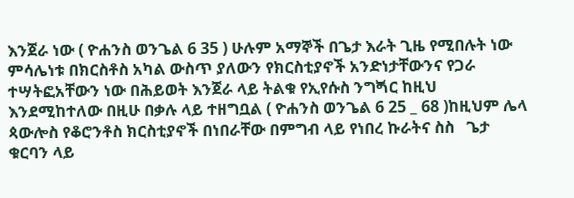እንጀራ ነው ( ዮሐንስ ወንጌል 6 35 ) ሁሉም አማኞች በጌታ እራት ጊዜ የሚበሉት ነው ምሳሌነቱ በክርስቶስ አካል ውስጥ ያለውን የክርስቲያኖች አንድነታቸውንና የጋራ ተሣትፎአቸውን ነው በሕይወት እንጀራ ላይ ትልቁ የኢየሱስ ንግጝር ከዚህ እንደሚከተለው በዚሁ በቃሉ ላይ ተዘግቧል ( ዮሐንስ ወንጌል 6 25 _ 68 )ከዚህም ሌላ ጳውሎስ የቆሮንቶስ ክርስቲያኖች በነበራቸው በምግብ ላይ የነበረ ኩራትና ስስ   ጌታ ቁርባን ላይ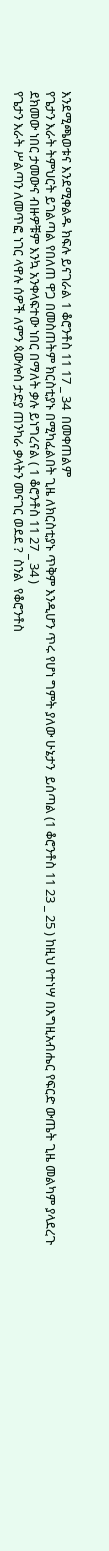እንደሚጫወቱና እንደሚቀልዱ ክፍሉ ይናገራል 1 ቆሮንቶስ 11 17 _ 34  በመቀጠልም
የጌታን እራት ትምህርት ይገልጣል የበለጠ ዋጋ በመስጠትም ክርስቲያኑ በሚካፈልበት ጊዜ ለክርስቲያኑ ጥቅም እንዲሆን ጥሩ የሆነ ግምት ያለው ሁኔታን  ይሰጣል (1 ቆሮንቶስ 11 23 _ 25 ) ከዚህ የተነሣ በእግዚአብሔር የፍርድ ውጤት ጊዜ መልካም ያላደረጉ ደክመው ነበር ታመውና ብዙዎቹም እንኳ አንቀላፍተው ነበር በማለት ቃሉ ይነግረናል ( 1 ቆሮንቶስ 11 27 _ 34 )
የጌታን እራት ሥልጣን ለመጥፎ ነገር ላዋሉ ሰዎች ለምን ጳውሎስ ታድያ ጠንካራ ቃላትን መናገር ወደደ ?  ስንል  የቆሮንቶስ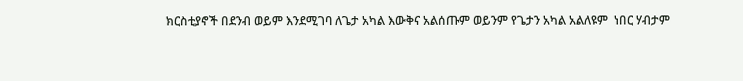ክርስቲያኖች በደንብ ወይም እንደሚገባ ለጌታ አካል እውቅና አልሰጡም ወይንም የጌታን አካል አልለዩም  ነበር ሃብታም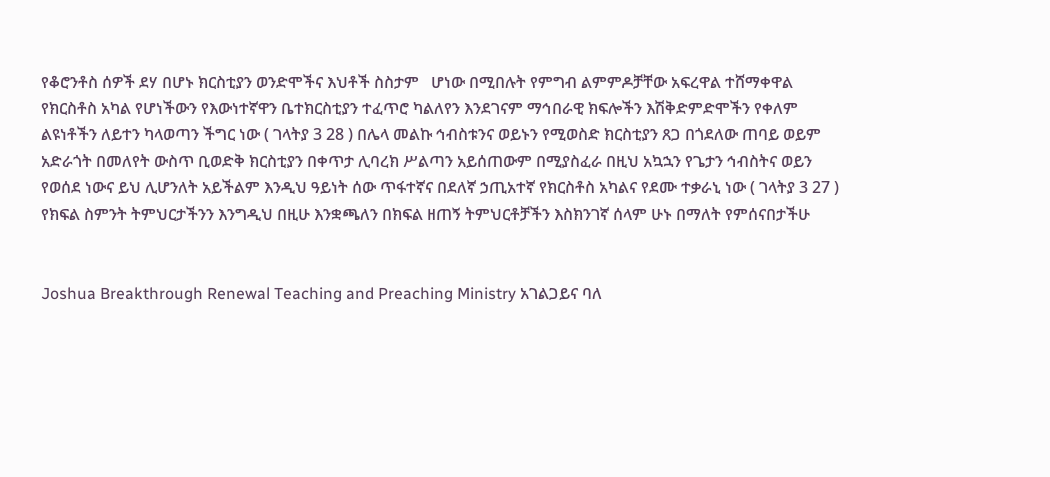የቆሮንቶስ ሰዎች ደሃ በሆኑ ክርስቲያን ወንድሞችና እህቶች ስስታም   ሆነው በሚበሉት የምግብ ልምምዶቻቸው አፍረዋል ተሸማቀዋል የክርስቶስ አካል የሆነችውን የእውነተኛዋን ቤተክርስቲያን ተፈጥሮ ካልለየን እንደገናም ማኅበራዊ ክፍሎችን እሽቅድምድሞችን የቀለም ልዩነቶችን ለይተን ካላወጣን ችግር ነው ( ገላትያ 3 28 ) በሌላ መልኩ ኅብስቱንና ወይኑን የሚወስድ ክርስቲያን ጸጋ በጎደለው ጠባይ ወይም አድራጎት በመለየት ውስጥ ቢወድቅ ክርስቲያን በቀጥታ ሊባረክ ሥልጣን አይሰጠውም በሚያስፈራ በዚህ አኳኋን የጌታን ኅብስትና ወይን የወሰደ ነውና ይህ ሊሆንለት አይችልም እንዲህ ዓይነት ሰው ጥፋተኛና በደለኛ ኃጢአተኛ የክርስቶስ አካልና የደሙ ተቃራኒ ነው ( ገላትያ 3 27 ) የክፍል ስምንት ትምህርታችንን እንግዲህ በዚሁ እንቋጫለን በክፍል ዘጠኝ ትምህርቶቻችን እስክንገኛ ሰላም ሁኑ በማለት የምሰናበታችሁ


Joshua Breakthrough Renewal Teaching and Preaching Ministry አገልጋይና ባለ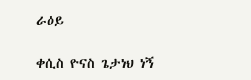ራዕይ

ቀሲስ ዮናስ ጌታነህ ነኝ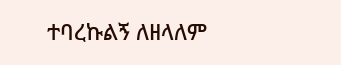ተባረኩልኝ ለዘላለም